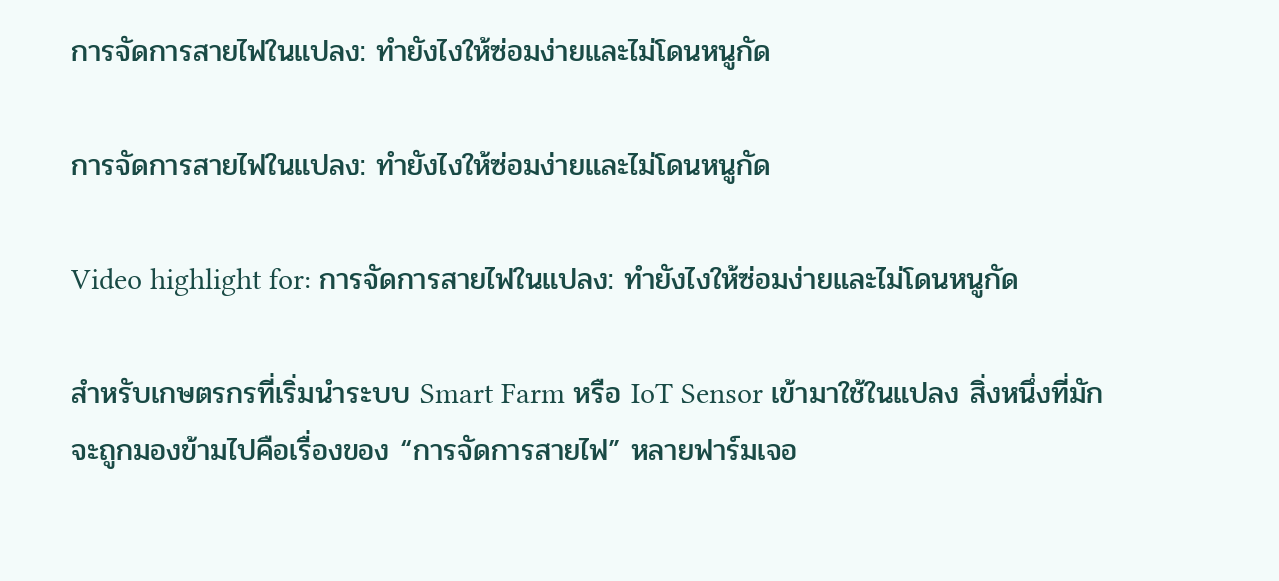การจัดการสายไฟในแปลง: ทำยังไงให้ซ่อมง่ายและไม่โดนหนูกัด

การจัดการสายไฟในแปลง: ทำยังไงให้ซ่อมง่ายและไม่โดนหนูกัด

Video highlight for: การจัดการสายไฟในแปลง: ทำยังไงให้ซ่อมง่ายและไม่โดนหนูกัด

สำหรับเกษตรกรที่เริ่มนำระบบ Smart Farm หรือ IoT Sensor เข้ามาใช้ในแปลง สิ่งหนึ่งที่มักจะถูกมองข้ามไปคือเรื่องของ “การจัดการสายไฟ” หลายฟาร์มเจอ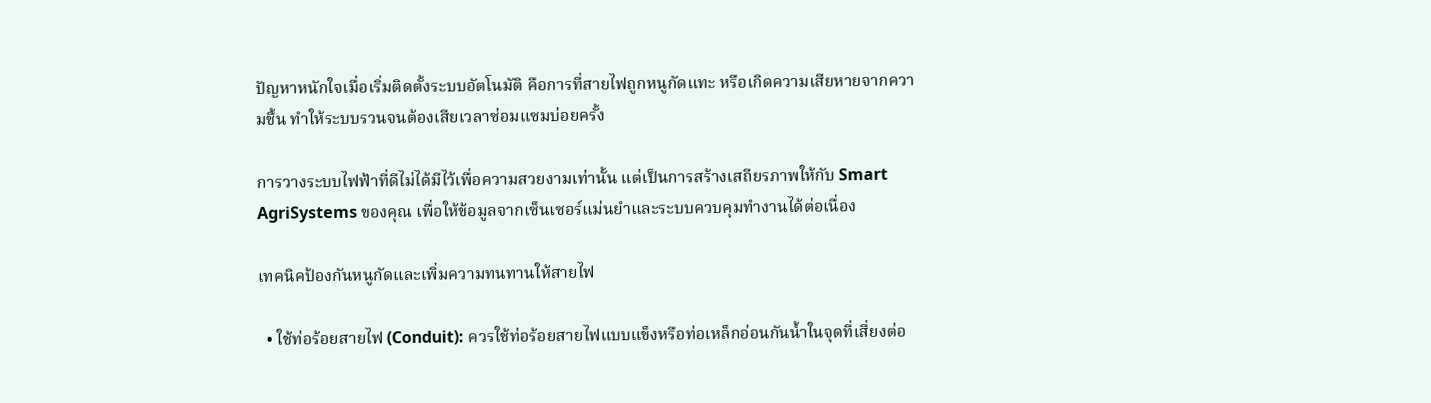ปัญหาหนักใจเมื่อเริ่มติดตั้งระบบอัตโนมัติ คือการที่สายไฟถูกหนูกัดแทะ หรือเกิดความเสียหายจากความชื้น ทำให้ระบบรวนจนต้องเสียเวลาซ่อมแซมบ่อยครั้ง

การวางระบบไฟฟ้าที่ดีไม่ได้มีไว้เพื่อความสวยงามเท่านั้น แต่เป็นการสร้างเสถียรภาพให้กับ Smart AgriSystems ของคุณ เพื่อให้ข้อมูลจากเซ็นเซอร์แม่นยำและระบบควบคุมทำงานได้ต่อเนื่อง

เทคนิคป้องกันหนูกัดและเพิ่มความทนทานให้สายไฟ

  • ใช้ท่อร้อยสายไฟ (Conduit): ควรใช้ท่อร้อยสายไฟแบบแข็งหรือท่อเหล็กอ่อนกันน้ำในจุดที่เสี่ยงต่อ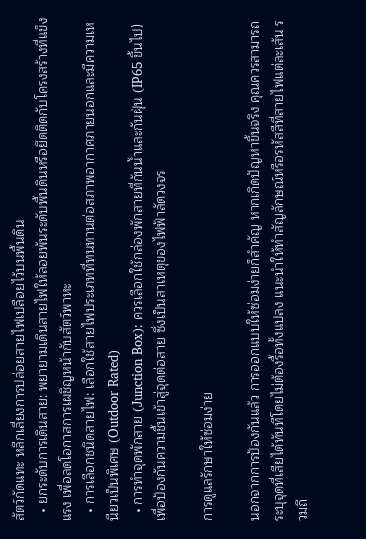สัตว์กัดแทะ หลีกเลี่ยงการปล่อยสายไฟเปลือยไว้บนพื้นดิน
  • ยกระดับการเดินสาย: พยายามเดินสายไฟให้ลอยพ้นระดับพื้นดินหรือยึดติดกับโครงสร้างที่แข็งแรง เพื่อลดโอกาสการเผชิญหน้ากับสัตว์พาหะ
  • การเลือกชนิดสายไฟ: เลือกใช้สายไฟประเภทที่ทนทานต่อสภาพอากาศภายนอกและมีความเหนียวเป็นพิเศษ (Outdoor Rated)
  • การทำจุดพักสาย (Junction Box): ควรเลือกใช้กล่องพักสายที่กันน้ำและกันฝุ่น (IP65 ขึ้นไป) เพื่อป้องกันความชื้นเข้าสู่จุดต่อสาย ซึ่งเป็นสาเหตุของไฟฟ้าลัดวงจร

การดูแลรักษาให้ซ่อมง่าย

นอกจากการป้องกันแล้ว การออกแบบให้ซ่อมง่ายก็สำคัญ หากเกิดปัญหาขึ้นจริง คุณควรสามารถระบุจุดที่เสียได้ทันทีโดยไม่ต้องรื้อทั้งแปลง แนะนำให้ทำสัญลักษณ์หรือรหัสสีที่สายไฟแต่ละเส้น รวมถึ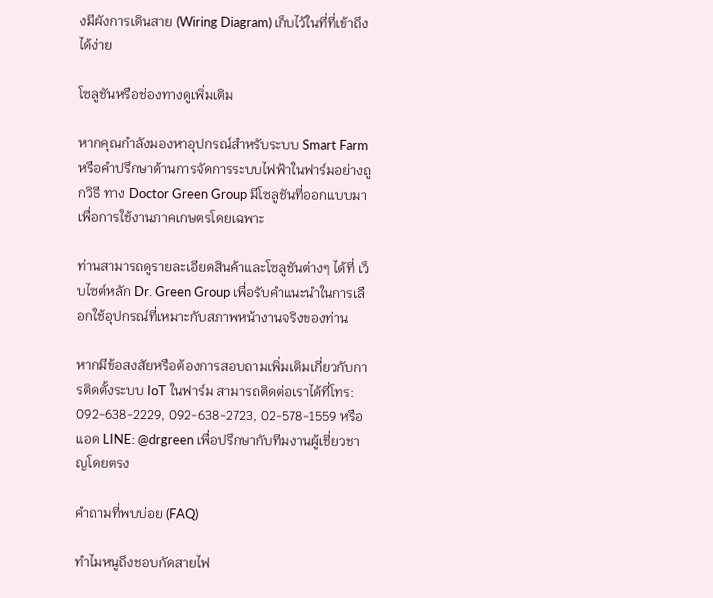งมีผังการเดินสาย (Wiring Diagram) เก็บไว้ในที่ที่เข้าถึงได้ง่าย

โซลูชันหรือช่องทางดูเพิ่มเติม

หากคุณกำลังมองหาอุปกรณ์สำหรับระบบ Smart Farm หรือคำปรึกษาด้านการจัดการระบบไฟฟ้าในฟาร์มอย่างถูกวิธี ทาง Doctor Green Group มีโซลูชันที่ออกแบบมาเพื่อการใช้งานภาคเกษตรโดยเฉพาะ

ท่านสามารถดูรายละเอียดสินค้าและโซลูชันต่างๆ ได้ที่ เว็บไซต์หลัก Dr. Green Group เพื่อรับคำแนะนำในการเลือกใช้อุปกรณ์ที่เหมาะกับสภาพหน้างานจริงของท่าน

หากมีข้อสงสัยหรือต้องการสอบถามเพิ่มเติมเกี่ยวกับการติดตั้งระบบ IoT ในฟาร์ม สามารถติดต่อเราได้ที่โทร: 092-638-2229, 092-638-2723, 02-578-1559 หรือแอด LINE: @drgreen เพื่อปรึกษากับทีมงานผู้เชี่ยวชาญโดยตรง

คำถามที่พบบ่อย (FAQ)

ทำไมหนูถึงชอบกัดสายไฟ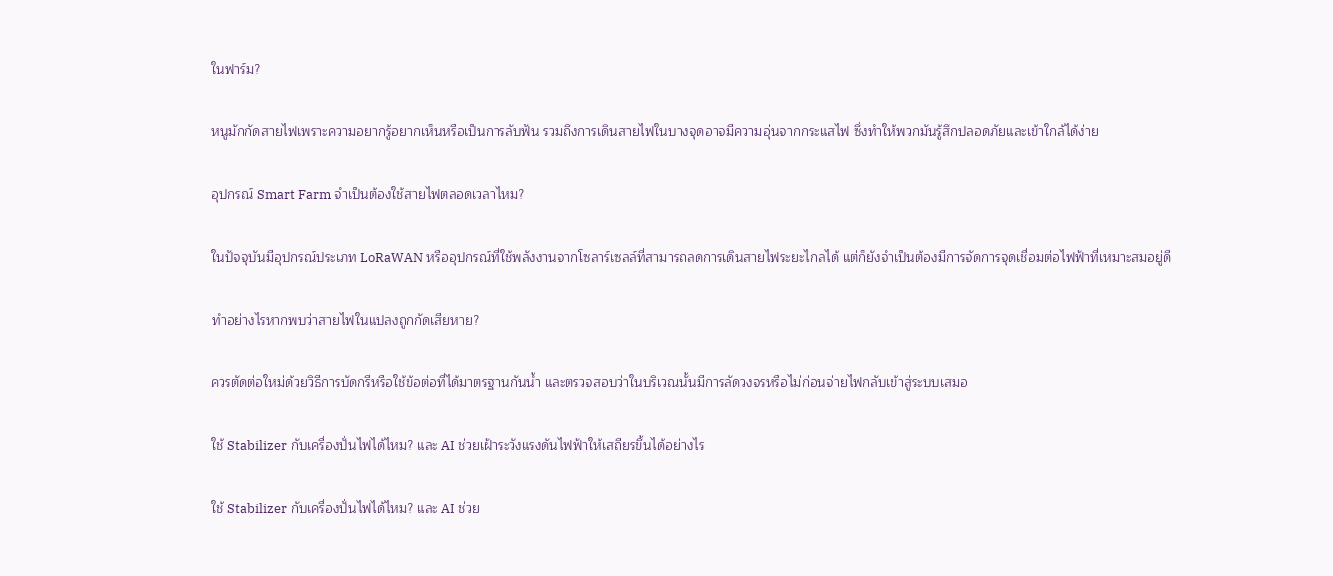ในฟาร์ม?

หนูมักกัดสายไฟเพราะความอยากรู้อยากเห็นหรือเป็นการลับฟัน รวมถึงการเดินสายไฟในบางจุดอาจมีความอุ่นจากกระแสไฟ ซึ่งทำให้พวกมันรู้สึกปลอดภัยและเข้าใกล้ได้ง่าย

อุปกรณ์ Smart Farm จำเป็นต้องใช้สายไฟตลอดเวลาไหม?

ในปัจจุบันมีอุปกรณ์ประเภท LoRaWAN หรืออุปกรณ์ที่ใช้พลังงานจากโซลาร์เซลล์ที่สามารถลดการเดินสายไฟระยะไกลได้ แต่ก็ยังจำเป็นต้องมีการจัดการจุดเชื่อมต่อไฟฟ้าที่เหมาะสมอยู่ดี

ทำอย่างไรหากพบว่าสายไฟในแปลงถูกกัดเสียหาย?

ควรตัดต่อใหม่ด้วยวิธีการบัดกรีหรือใช้ข้อต่อที่ได้มาตรฐานกันน้ำ และตรวจสอบว่าในบริเวณนั้นมีการลัดวงจรหรือไม่ก่อนจ่ายไฟกลับเข้าสู่ระบบเสมอ

ใช้ Stabilizer กับเครื่องปั่นไฟได้ไหม? และ AI ช่วยเฝ้าระวังแรงดันไฟฟ้าให้เสถียรขึ้นได้อย่างไร

ใช้ Stabilizer กับเครื่องปั่นไฟได้ไหม? และ AI ช่วย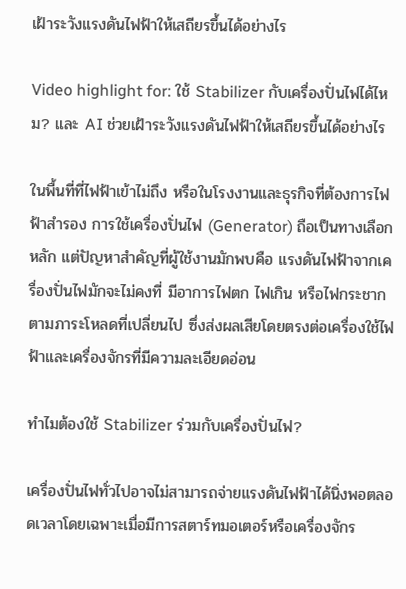เฝ้าระวังแรงดันไฟฟ้าให้เสถียรขึ้นได้อย่างไร

Video highlight for: ใช้ Stabilizer กับเครื่องปั่นไฟได้ไหม? และ AI ช่วยเฝ้าระวังแรงดันไฟฟ้าให้เสถียรขึ้นได้อย่างไร

ในพื้นที่ที่ไฟฟ้าเข้าไม่ถึง หรือในโรงงานและธุรกิจที่ต้องการไฟฟ้าสำรอง การใช้เครื่องปั่นไฟ (Generator) ถือเป็นทางเลือกหลัก แต่ปัญหาสำคัญที่ผู้ใช้งานมักพบคือ แรงดันไฟฟ้าจากเครื่องปั่นไฟมักจะไม่คงที่ มีอาการไฟตก ไฟเกิน หรือไฟกระชากตามภาระโหลดที่เปลี่ยนไป ซึ่งส่งผลเสียโดยตรงต่อเครื่องใช้ไฟฟ้าและเครื่องจักรที่มีความละเอียดอ่อน

ทำไมต้องใช้ Stabilizer ร่วมกับเครื่องปั่นไฟ?

เครื่องปั่นไฟทั่วไปอาจไม่สามารถจ่ายแรงดันไฟฟ้าได้นิ่งพอตลอดเวลาโดยเฉพาะเมื่อมีการสตาร์ทมอเตอร์หรือเครื่องจักร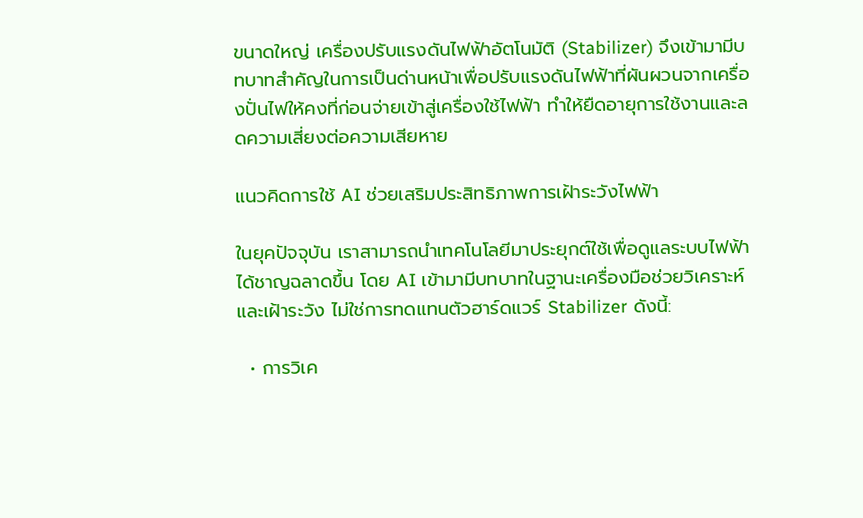ขนาดใหญ่ เครื่องปรับแรงดันไฟฟ้าอัตโนมัติ (Stabilizer) จึงเข้ามามีบทบาทสำคัญในการเป็นด่านหน้าเพื่อปรับแรงดันไฟฟ้าที่ผันผวนจากเครื่องปั่นไฟให้คงที่ก่อนจ่ายเข้าสู่เครื่องใช้ไฟฟ้า ทำให้ยืดอายุการใช้งานและลดความเสี่ยงต่อความเสียหาย

แนวคิดการใช้ AI ช่วยเสริมประสิทธิภาพการเฝ้าระวังไฟฟ้า

ในยุคปัจจุบัน เราสามารถนำเทคโนโลยีมาประยุกต์ใช้เพื่อดูแลระบบไฟฟ้าได้ชาญฉลาดขึ้น โดย AI เข้ามามีบทบาทในฐานะเครื่องมือช่วยวิเคราะห์และเฝ้าระวัง ไม่ใช่การทดแทนตัวฮาร์ดแวร์ Stabilizer ดังนี้:

  • การวิเค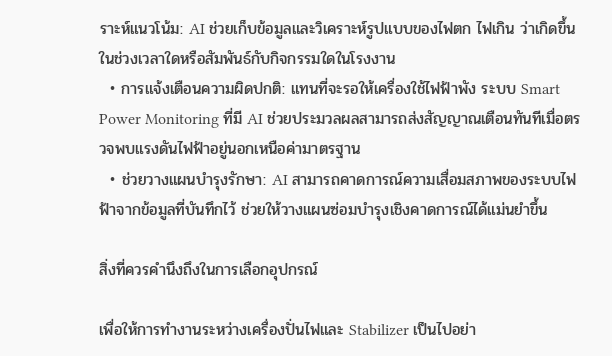ราะห์แนวโน้ม: AI ช่วยเก็บข้อมูลและวิเคราะห์รูปแบบของไฟตก ไฟเกิน ว่าเกิดขึ้นในช่วงเวลาใดหรือสัมพันธ์กับกิจกรรมใดในโรงงาน
  • การแจ้งเตือนความผิดปกติ: แทนที่จะรอให้เครื่องใช้ไฟฟ้าพัง ระบบ Smart Power Monitoring ที่มี AI ช่วยประมวลผลสามารถส่งสัญญาณเตือนทันทีเมื่อตรวจพบแรงดันไฟฟ้าอยู่นอกเหนือค่ามาตรฐาน
  • ช่วยวางแผนบำรุงรักษา: AI สามารถคาดการณ์ความเสื่อมสภาพของระบบไฟฟ้าจากข้อมูลที่บันทึกไว้ ช่วยให้วางแผนซ่อมบำรุงเชิงคาดการณ์ได้แม่นยำขึ้น

สิ่งที่ควรคำนึงถึงในการเลือกอุปกรณ์

เพื่อให้การทำงานระหว่างเครื่องปั่นไฟและ Stabilizer เป็นไปอย่า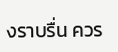งราบรื่น ควร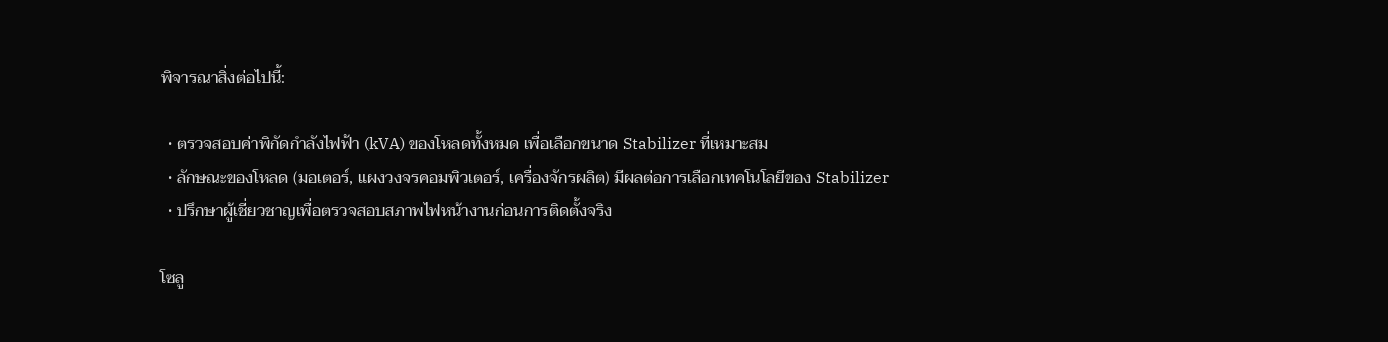พิจารณาสิ่งต่อไปนี้:

  • ตรวจสอบค่าพิกัดกำลังไฟฟ้า (kVA) ของโหลดทั้งหมด เพื่อเลือกขนาด Stabilizer ที่เหมาะสม
  • ลักษณะของโหลด (มอเตอร์, แผงวงจรคอมพิวเตอร์, เครื่องจักรผลิต) มีผลต่อการเลือกเทคโนโลยีของ Stabilizer
  • ปรึกษาผู้เชี่ยวชาญเพื่อตรวจสอบสภาพไฟหน้างานก่อนการติดตั้งจริง

โซลู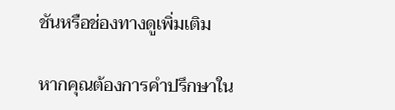ชันหรือช่องทางดูเพิ่มเติม

หากคุณต้องการคำปรึกษาใน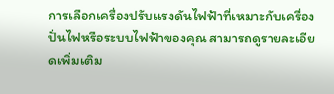การเลือกเครื่องปรับแรงดันไฟฟ้าที่เหมาะกับเครื่องปั่นไฟหรือระบบไฟฟ้าของคุณ สามารถดูรายละเอียดเพิ่มเติม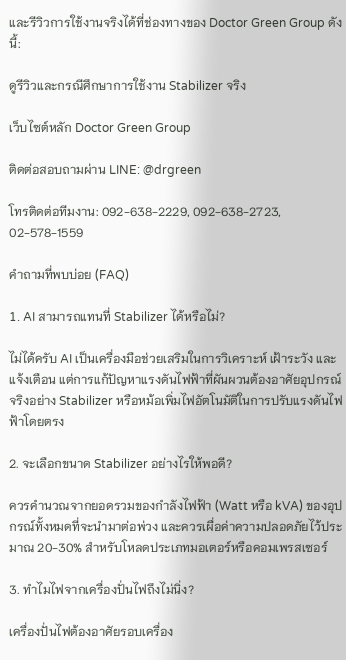และรีวิวการใช้งานจริงได้ที่ช่องทางของ Doctor Green Group ดังนี้:

ดูรีวิวและกรณีศึกษาการใช้งาน Stabilizer จริง

เว็บไซต์หลัก Doctor Green Group

ติดต่อสอบถามผ่าน LINE: @drgreen

โทรติดต่อทีมงาน: 092-638-2229, 092-638-2723, 02-578-1559

คำถามที่พบบ่อย (FAQ)

1. AI สามารถแทนที่ Stabilizer ได้หรือไม่?

ไม่ได้ครับ AI เป็นเครื่องมือช่วยเสริมในการวิเคราะห์ เฝ้าระวัง และแจ้งเตือน แต่การแก้ปัญหาแรงดันไฟฟ้าที่ผันผวนต้องอาศัยอุปกรณ์จริงอย่าง Stabilizer หรือหม้อเพิ่มไฟอัตโนมัติในการปรับแรงดันไฟฟ้าโดยตรง

2. จะเลือกขนาด Stabilizer อย่างไรให้พอดี?

ควรคำนวณจากยอดรวมของกำลังไฟฟ้า (Watt หรือ kVA) ของอุปกรณ์ทั้งหมดที่จะนำมาต่อพ่วง และควรเผื่อค่าความปลอดภัยไว้ประมาณ 20-30% สำหรับโหลดประเภทมอเตอร์หรือคอมเพรสเซอร์

3. ทำไมไฟจากเครื่องปั่นไฟถึงไม่นิ่ง?

เครื่องปั่นไฟต้องอาศัยรอบเครื่อง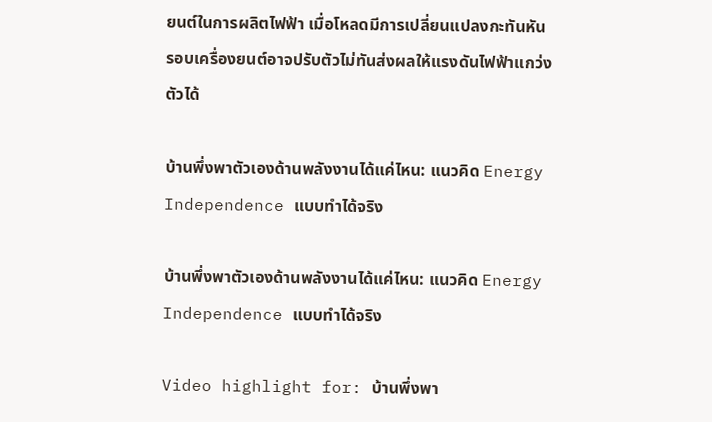ยนต์ในการผลิตไฟฟ้า เมื่อโหลดมีการเปลี่ยนแปลงกะทันหัน รอบเครื่องยนต์อาจปรับตัวไม่ทันส่งผลให้แรงดันไฟฟ้าแกว่งตัวได้

บ้านพึ่งพาตัวเองด้านพลังงานได้แค่ไหน: แนวคิด Energy Independence แบบทำได้จริง

บ้านพึ่งพาตัวเองด้านพลังงานได้แค่ไหน: แนวคิด Energy Independence แบบทำได้จริง

Video highlight for: บ้านพึ่งพา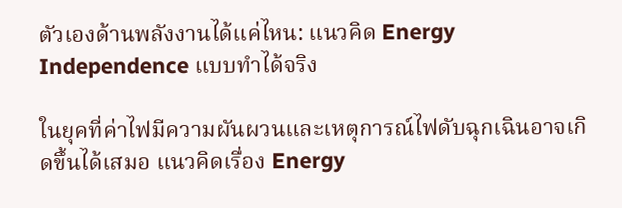ตัวเองด้านพลังงานได้แค่ไหน: แนวคิด Energy Independence แบบทำได้จริง

ในยุคที่ค่าไฟมีความผันผวนและเหตุการณ์ไฟดับฉุกเฉินอาจเกิดขึ้นได้เสมอ แนวคิดเรื่อง Energy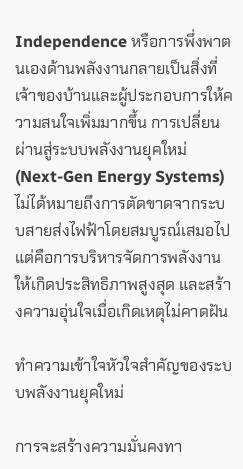Independence หรือการพึ่งพาตนเองด้านพลังงานกลายเป็นสิ่งที่เจ้าของบ้านและผู้ประกอบการให้ความสนใจเพิ่มมากขึ้น การเปลี่ยนผ่านสู่ระบบพลังงานยุคใหม่ (Next-Gen Energy Systems) ไม่ได้หมายถึงการตัดขาดจากระบบสายส่งไฟฟ้าโดยสมบูรณ์เสมอไป แต่คือการบริหารจัดการพลังงานให้เกิดประสิทธิภาพสูงสุด และสร้างความอุ่นใจเมื่อเกิดเหตุไม่คาดฝัน

ทำความเข้าใจหัวใจสำคัญของระบบพลังงานยุคใหม่

การจะสร้างความมั่นคงทา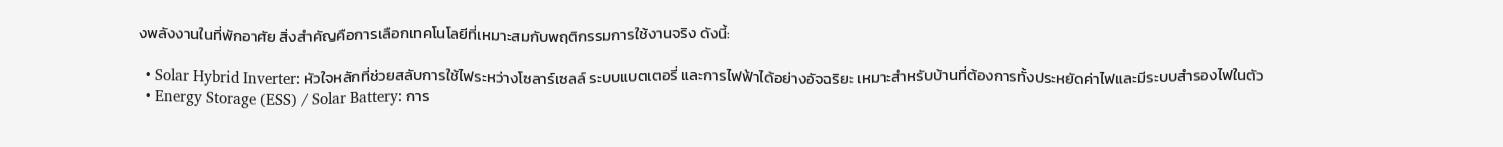งพลังงานในที่พักอาศัย สิ่งสำคัญคือการเลือกเทคโนโลยีที่เหมาะสมกับพฤติกรรมการใช้งานจริง ดังนี้:

  • Solar Hybrid Inverter: หัวใจหลักที่ช่วยสลับการใช้ไฟระหว่างโซลาร์เซลล์ ระบบแบตเตอรี่ และการไฟฟ้าได้อย่างอัจฉริยะ เหมาะสำหรับบ้านที่ต้องการทั้งประหยัดค่าไฟและมีระบบสำรองไฟในตัว
  • Energy Storage (ESS) / Solar Battery: การ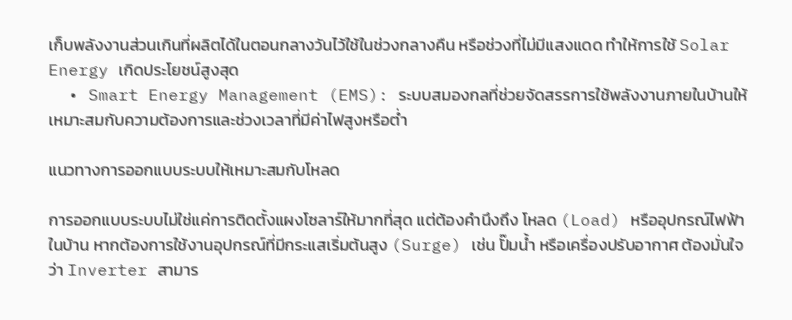เก็บพลังงานส่วนเกินที่ผลิตได้ในตอนกลางวันไว้ใช้ในช่วงกลางคืน หรือช่วงที่ไม่มีแสงแดด ทำให้การใช้ Solar Energy เกิดประโยชน์สูงสุด
  • Smart Energy Management (EMS): ระบบสมองกลที่ช่วยจัดสรรการใช้พลังงานภายในบ้านให้เหมาะสมกับความต้องการและช่วงเวลาที่มีค่าไฟสูงหรือต่ำ

แนวทางการออกแบบระบบให้เหมาะสมกับโหลด

การออกแบบระบบไม่ใช่แค่การติดตั้งแผงโซลาร์ให้มากที่สุด แต่ต้องคำนึงถึง โหลด (Load) หรืออุปกรณ์ไฟฟ้าในบ้าน หากต้องการใช้งานอุปกรณ์ที่มีกระแสเริ่มต้นสูง (Surge) เช่น ปั๊มน้ำ หรือเครื่องปรับอากาศ ต้องมั่นใจว่า Inverter สามาร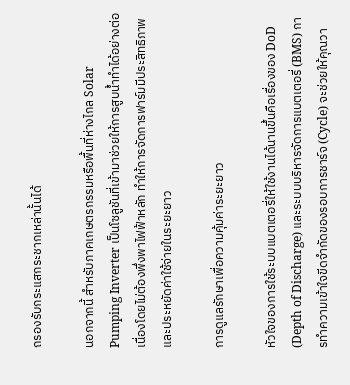ถรองรับกระแสกระชากเหล่านั้นได้

นอกจากนี้ สำหรับภาคเกษตรกรรมหรือพื้นที่ห่างไกล Solar Pumping Inverter เป็นโซลูชันที่เข้ามาช่วยให้การสูบน้ำทำได้อย่างต่อเนื่องโดยไม่ต้องพึ่งพาไฟฟ้าหลัก ทำให้การจัดการฟาร์มมีประสิทธิภาพและประหยัดค่าใช้จ่ายในระยะยาว

การดูแลรักษาเพื่อความคุ้มค่าระยะยาว

หัวใจของการใช้ระบบแบตเตอรี่ให้ใช้งานได้นานขึ้นคือเรื่องของ DoD (Depth of Discharge) และระบบบริหารจัดการแบตเตอรี่ (BMS) การทำความเข้าใจขีดจำกัดของรอบการชาร์จ (Cycle) จะช่วยให้คุณวา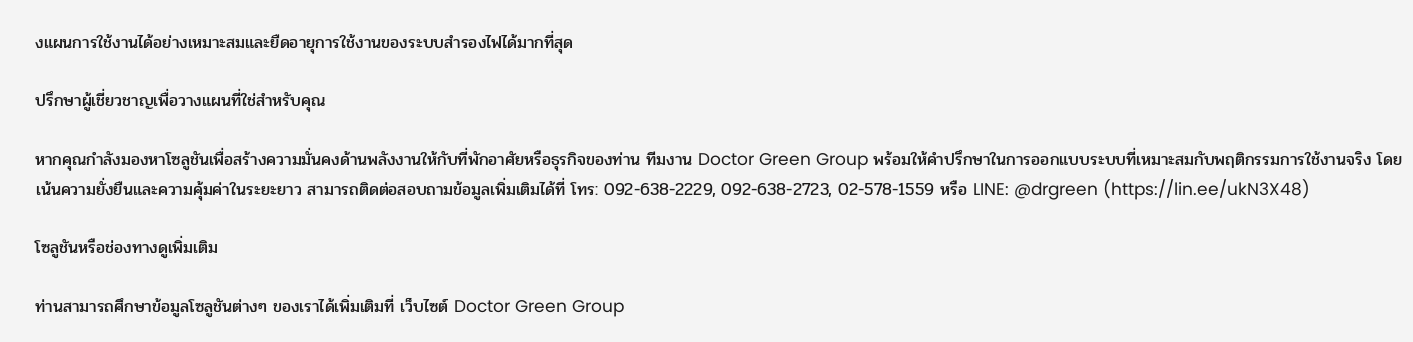งแผนการใช้งานได้อย่างเหมาะสมและยืดอายุการใช้งานของระบบสำรองไฟได้มากที่สุด

ปรึกษาผู้เชี่ยวชาญเพื่อวางแผนที่ใช่สำหรับคุณ

หากคุณกำลังมองหาโซลูชันเพื่อสร้างความมั่นคงด้านพลังงานให้กับที่พักอาศัยหรือธุรกิจของท่าน ทีมงาน Doctor Green Group พร้อมให้คำปรึกษาในการออกแบบระบบที่เหมาะสมกับพฤติกรรมการใช้งานจริง โดยเน้นความยั่งยืนและความคุ้มค่าในระยะยาว สามารถติดต่อสอบถามข้อมูลเพิ่มเติมได้ที่ โทร: 092-638-2229, 092-638-2723, 02-578-1559 หรือ LINE: @drgreen (https://lin.ee/ukN3X48)

โซลูชันหรือช่องทางดูเพิ่มเติม

ท่านสามารถศึกษาข้อมูลโซลูชันต่างๆ ของเราได้เพิ่มเติมที่ เว็บไซต์ Doctor Green Group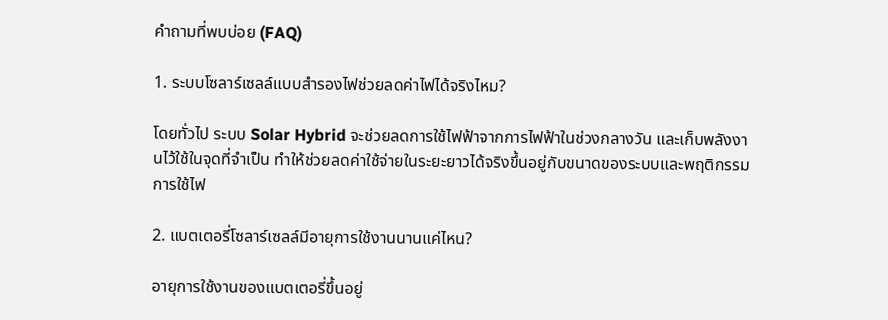คำถามที่พบบ่อย (FAQ)

1. ระบบโซลาร์เซลล์แบบสำรองไฟช่วยลดค่าไฟได้จริงไหม?

โดยทั่วไป ระบบ Solar Hybrid จะช่วยลดการใช้ไฟฟ้าจากการไฟฟ้าในช่วงกลางวัน และเก็บพลังงานไว้ใช้ในจุดที่จำเป็น ทำให้ช่วยลดค่าใช้จ่ายในระยะยาวได้จริงขึ้นอยู่กับขนาดของระบบและพฤติกรรมการใช้ไฟ

2. แบตเตอรี่โซลาร์เซลล์มีอายุการใช้งานนานแค่ไหน?

อายุการใช้งานของแบตเตอรี่ขึ้นอยู่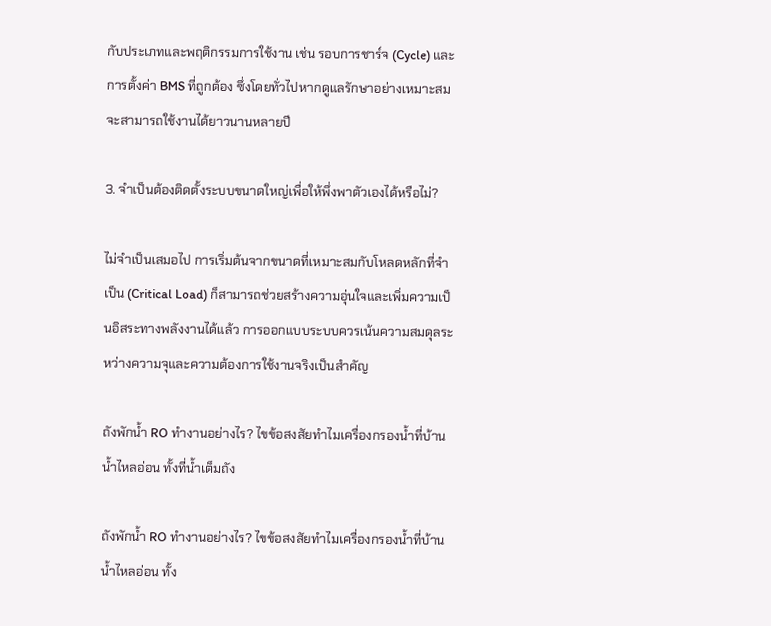กับประเภทและพฤติกรรมการใช้งาน เช่น รอบการชาร์จ (Cycle) และการตั้งค่า BMS ที่ถูกต้อง ซึ่งโดยทั่วไปหากดูแลรักษาอย่างเหมาะสมจะสามารถใช้งานได้ยาวนานหลายปี

3. จำเป็นต้องติดตั้งระบบขนาดใหญ่เพื่อให้พึ่งพาตัวเองได้หรือไม่?

ไม่จำเป็นเสมอไป การเริ่มต้นจากขนาดที่เหมาะสมกับโหลดหลักที่จำเป็น (Critical Load) ก็สามารถช่วยสร้างความอุ่นใจและเพิ่มความเป็นอิสระทางพลังงานได้แล้ว การออกแบบระบบควรเน้นความสมดุลระหว่างความจุและความต้องการใช้งานจริงเป็นสำคัญ

ถังพักน้ำ RO ทำงานอย่างไร? ไขข้อสงสัยทำไมเครื่องกรองน้ำที่บ้านน้ำไหลอ่อน ทั้งที่น้ำเต็มถัง

ถังพักน้ำ RO ทำงานอย่างไร? ไขข้อสงสัยทำไมเครื่องกรองน้ำที่บ้านน้ำไหลอ่อน ทั้ง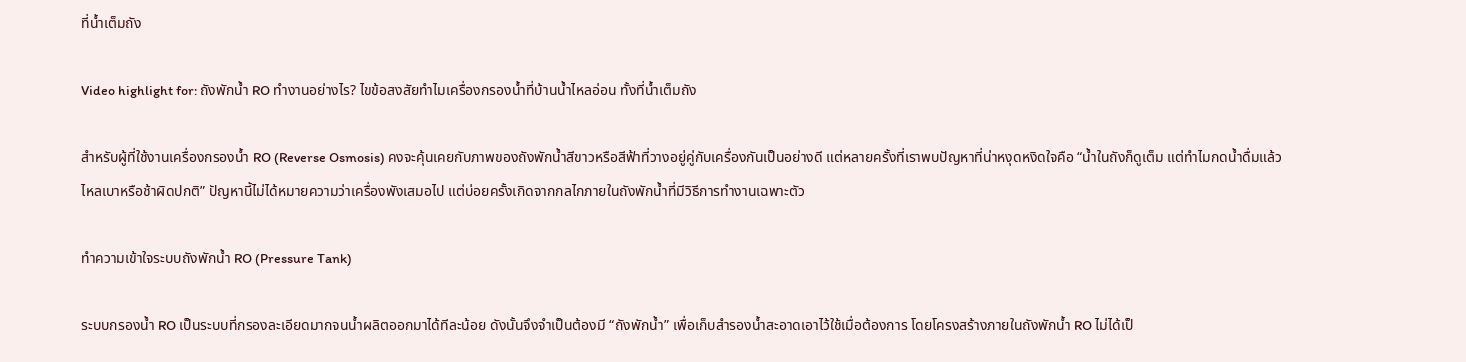ที่น้ำเต็มถัง

Video highlight for: ถังพักน้ำ RO ทำงานอย่างไร? ไขข้อสงสัยทำไมเครื่องกรองน้ำที่บ้านน้ำไหลอ่อน ทั้งที่น้ำเต็มถัง

สำหรับผู้ที่ใช้งานเครื่องกรองน้ำ RO (Reverse Osmosis) คงจะคุ้นเคยกับภาพของถังพักน้ำสีขาวหรือสีฟ้าที่วางอยู่คู่กับเครื่องกันเป็นอย่างดี แต่หลายครั้งที่เราพบปัญหาที่น่าหงุดหงิดใจคือ “น้ำในถังก็ดูเต็ม แต่ทำไมกดน้ำดื่มแล้วไหลเบาหรือช้าผิดปกติ” ปัญหานี้ไม่ได้หมายความว่าเครื่องพังเสมอไป แต่บ่อยครั้งเกิดจากกลไกภายในถังพักน้ำที่มีวิธีการทำงานเฉพาะตัว

ทำความเข้าใจระบบถังพักน้ำ RO (Pressure Tank)

ระบบกรองน้ำ RO เป็นระบบที่กรองละเอียดมากจนน้ำผลิตออกมาได้ทีละน้อย ดังนั้นจึงจำเป็นต้องมี “ถังพักน้ำ” เพื่อเก็บสำรองน้ำสะอาดเอาไว้ใช้เมื่อต้องการ โดยโครงสร้างภายในถังพักน้ำ RO ไม่ได้เป็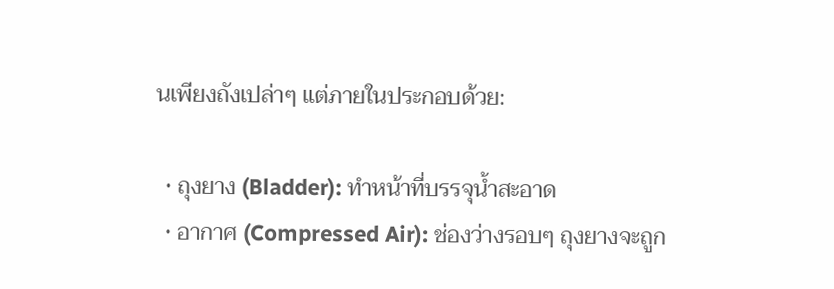นเพียงถังเปล่าๆ แต่ภายในประกอบด้วย:

  • ถุงยาง (Bladder): ทำหน้าที่บรรจุน้ำสะอาด
  • อากาศ (Compressed Air): ช่องว่างรอบๆ ถุงยางจะถูก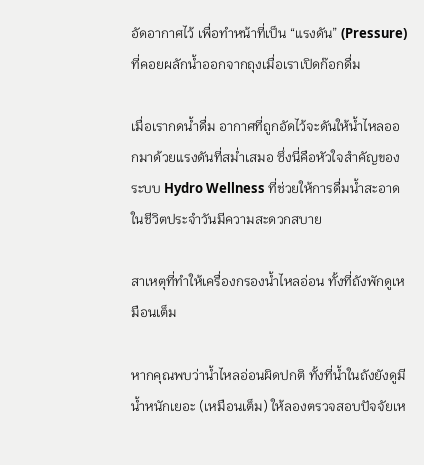อัดอากาศไว้ เพื่อทำหน้าที่เป็น “แรงดัน” (Pressure) ที่คอยผลักน้ำออกจากถุงเมื่อเราเปิดก๊อกดื่ม

เมื่อเรากดน้ำดื่ม อากาศที่ถูกอัดไว้จะดันให้น้ำไหลออกมาด้วยแรงดันที่สม่ำเสมอ ซึ่งนี่คือหัวใจสำคัญของระบบ Hydro Wellness ที่ช่วยให้การดื่มน้ำสะอาดในชีวิตประจำวันมีความสะดวกสบาย

สาเหตุที่ทำให้เครื่องกรองน้ำไหลอ่อน ทั้งที่ถังพักดูเหมือนเต็ม

หากคุณพบว่าน้ำไหลอ่อนผิดปกติ ทั้งที่น้ำในถังยังดูมีน้ำหนักเยอะ (เหมือนเต็ม) ให้ลองตรวจสอบปัจจัยเห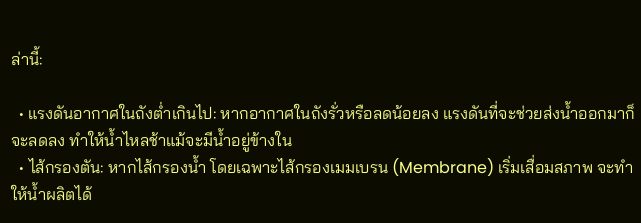ล่านี้:

  • แรงดันอากาศในถังต่ำเกินไป: หากอากาศในถังรั่วหรือลดน้อยลง แรงดันที่จะช่วยส่งน้ำออกมาก็จะลดลง ทำให้น้ำไหลช้าแม้จะมีน้ำอยู่ข้างใน
  • ไส้กรองตัน: หากไส้กรองน้ำ โดยเฉพาะไส้กรองเมมเบรน (Membrane) เริ่มเสื่อมสภาพ จะทำให้น้ำผลิตได้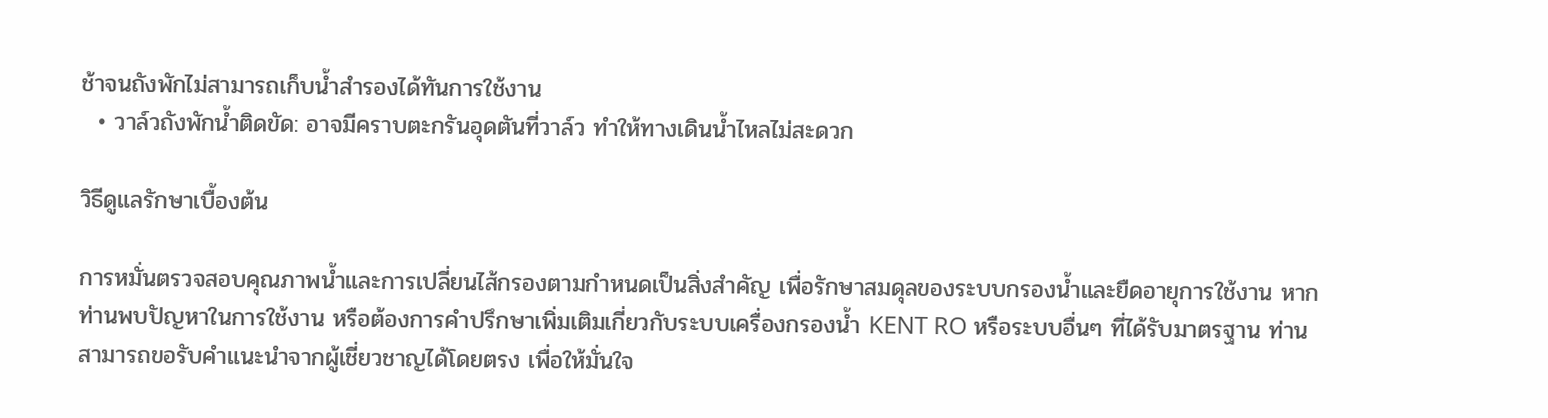ช้าจนถังพักไม่สามารถเก็บน้ำสำรองได้ทันการใช้งาน
  • วาล์วถังพักน้ำติดขัด: อาจมีคราบตะกรันอุดตันที่วาล์ว ทำให้ทางเดินน้ำไหลไม่สะดวก

วิธีดูแลรักษาเบื้องต้น

การหมั่นตรวจสอบคุณภาพน้ำและการเปลี่ยนไส้กรองตามกำหนดเป็นสิ่งสำคัญ เพื่อรักษาสมดุลของระบบกรองน้ำและยืดอายุการใช้งาน หากท่านพบปัญหาในการใช้งาน หรือต้องการคำปรึกษาเพิ่มเติมเกี่ยวกับระบบเครื่องกรองน้ำ KENT RO หรือระบบอื่นๆ ที่ได้รับมาตรฐาน ท่านสามารถขอรับคำแนะนำจากผู้เชี่ยวชาญได้โดยตรง เพื่อให้มั่นใจ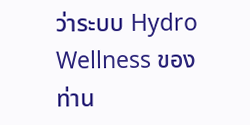ว่าระบบ Hydro Wellness ของท่าน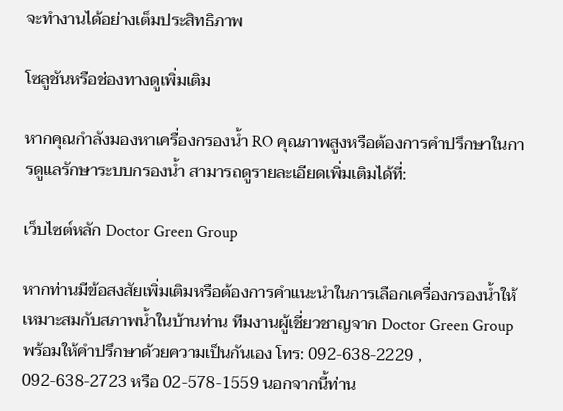จะทำงานได้อย่างเต็มประสิทธิภาพ

โซลูชันหรือช่องทางดูเพิ่มเติม

หากคุณกำลังมองหาเครื่องกรองน้ำ RO คุณภาพสูงหรือต้องการคำปรึกษาในการดูแลรักษาระบบกรองน้ำ สามารถดูรายละเอียดเพิ่มเติมได้ที่:

เว็บไซต์หลัก Doctor Green Group

หากท่านมีข้อสงสัยเพิ่มเติมหรือต้องการคำแนะนำในการเลือกเครื่องกรองน้ำให้เหมาะสมกับสภาพน้ำในบ้านท่าน ทีมงานผู้เชี่ยวชาญจาก Doctor Green Group พร้อมให้คำปรึกษาด้วยความเป็นกันเอง โทร: 092-638-2229 , 092-638-2723 หรือ 02-578-1559 นอกจากนี้ท่าน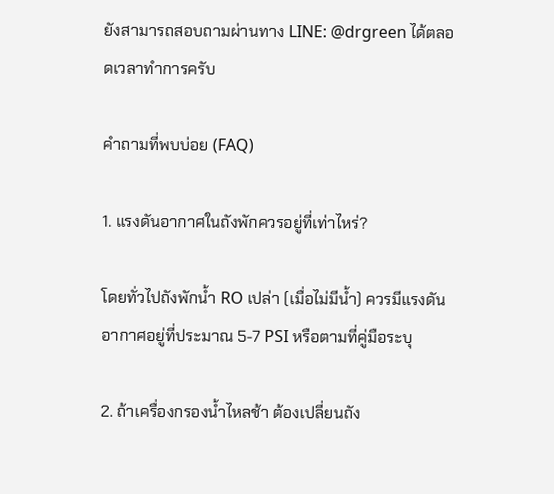ยังสามารถสอบถามผ่านทาง LINE: @drgreen ได้ตลอดเวลาทำการครับ

คำถามที่พบบ่อย (FAQ)

1. แรงดันอากาศในถังพักควรอยู่ที่เท่าไหร่?

โดยทั่วไปถังพักน้ำ RO เปล่า (เมื่อไม่มีน้ำ) ควรมีแรงดันอากาศอยู่ที่ประมาณ 5-7 PSI หรือตามที่คู่มือระบุ

2. ถ้าเครื่องกรองน้ำไหลช้า ต้องเปลี่ยนถัง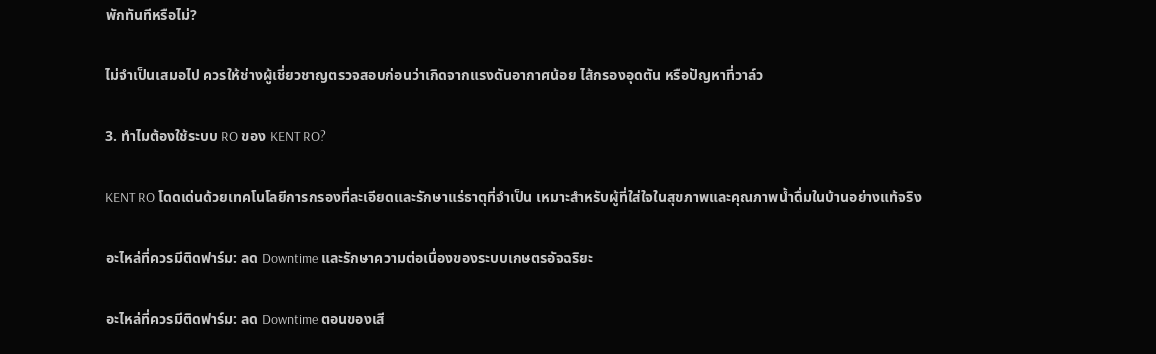พักทันทีหรือไม่?

ไม่จำเป็นเสมอไป ควรให้ช่างผู้เชี่ยวชาญตรวจสอบก่อนว่าเกิดจากแรงดันอากาศน้อย ไส้กรองอุดตัน หรือปัญหาที่วาล์ว

3. ทำไมต้องใช้ระบบ RO ของ KENT RO?

KENT RO โดดเด่นด้วยเทคโนโลยีการกรองที่ละเอียดและรักษาแร่ธาตุที่จำเป็น เหมาะสำหรับผู้ที่ใส่ใจในสุขภาพและคุณภาพน้ำดื่มในบ้านอย่างแท้จริง

อะไหล่ที่ควรมีติดฟาร์ม: ลด Downtime และรักษาความต่อเนื่องของระบบเกษตรอัจฉริยะ

อะไหล่ที่ควรมีติดฟาร์ม: ลด Downtime ตอนของเสี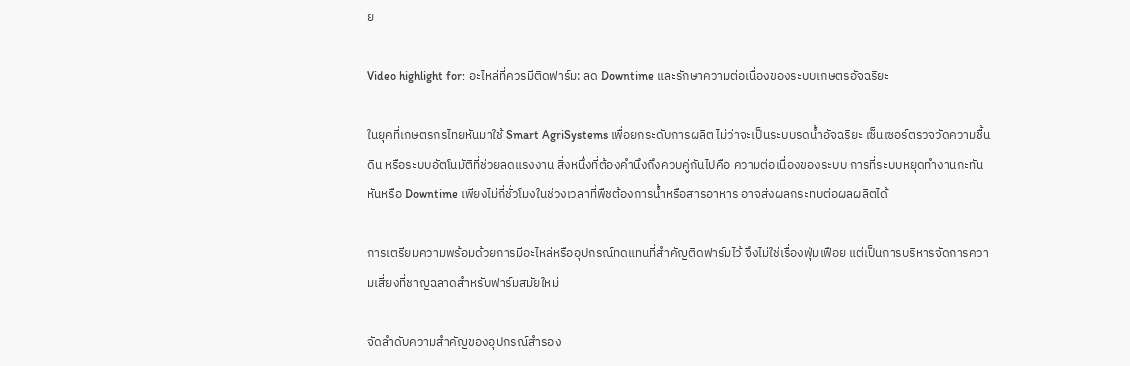ย

Video highlight for: อะไหล่ที่ควรมีติดฟาร์ม: ลด Downtime และรักษาความต่อเนื่องของระบบเกษตรอัจฉริยะ

ในยุคที่เกษตรกรไทยหันมาใช้ Smart AgriSystems เพื่อยกระดับการผลิต ไม่ว่าจะเป็นระบบรดน้ำอัจฉริยะ เซ็นเซอร์ตรวจวัดความชื้นดิน หรือระบบอัตโนมัติที่ช่วยลดแรงงาน สิ่งหนึ่งที่ต้องคำนึงถึงควบคู่กันไปคือ ความต่อเนื่องของระบบ การที่ระบบหยุดทำงานกะทันหันหรือ Downtime เพียงไม่กี่ชั่วโมงในช่วงเวลาที่พืชต้องการน้ำหรือสารอาหาร อาจส่งผลกระทบต่อผลผลิตได้

การเตรียมความพร้อมด้วยการมีอะไหล่หรืออุปกรณ์ทดแทนที่สำคัญติดฟาร์มไว้ จึงไม่ใช่เรื่องฟุ่มเฟือย แต่เป็นการบริหารจัดการความเสี่ยงที่ชาญฉลาดสำหรับฟาร์มสมัยใหม่

จัดลำดับความสำคัญของอุปกรณ์สำรอง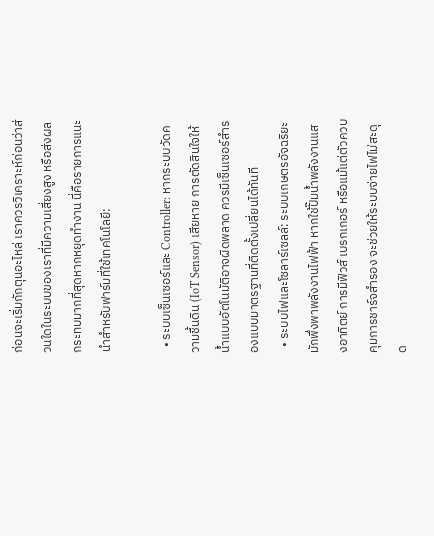ก่อนจะเริ่มกักตุนอะไหล่ เราควรวิเคราะห์ก่อนว่าส่วนใดในระบบของเราที่มีความเสี่ยงสูง หรือส่งผลกระทบมากที่สุดหากหยุดทำงาน นี่คือรายการแนะนำสำหรับฟาร์มที่ใช้เทคโนโลยี:

  • ระบบเซ็นเซอร์และ Controller: หากระบบวัดความชื้นดิน (IoT Sensor) เสียหาย การตัดสินใจให้น้ำแบบอัตโนมัติอาจผิดพลาด ควรมีเซ็นเซอร์สำรองแบบมาตรฐานที่ติดตั้งเปลี่ยนได้ทันที
  • ระบบไฟและโซลาร์เซลล์: ระบบเกษตรอัจฉริยะมักพึ่งพาพลังงานไฟฟ้า หากใช้ปั๊มน้ำพลังงานแสงอาทิตย์ การมีฟิวส์ เบรกเกอร์ หรือแม้แต่ตัวควบคุมการชาร์จสำรอง จะช่วยให้ระบบจ่ายไฟไม่สะดุด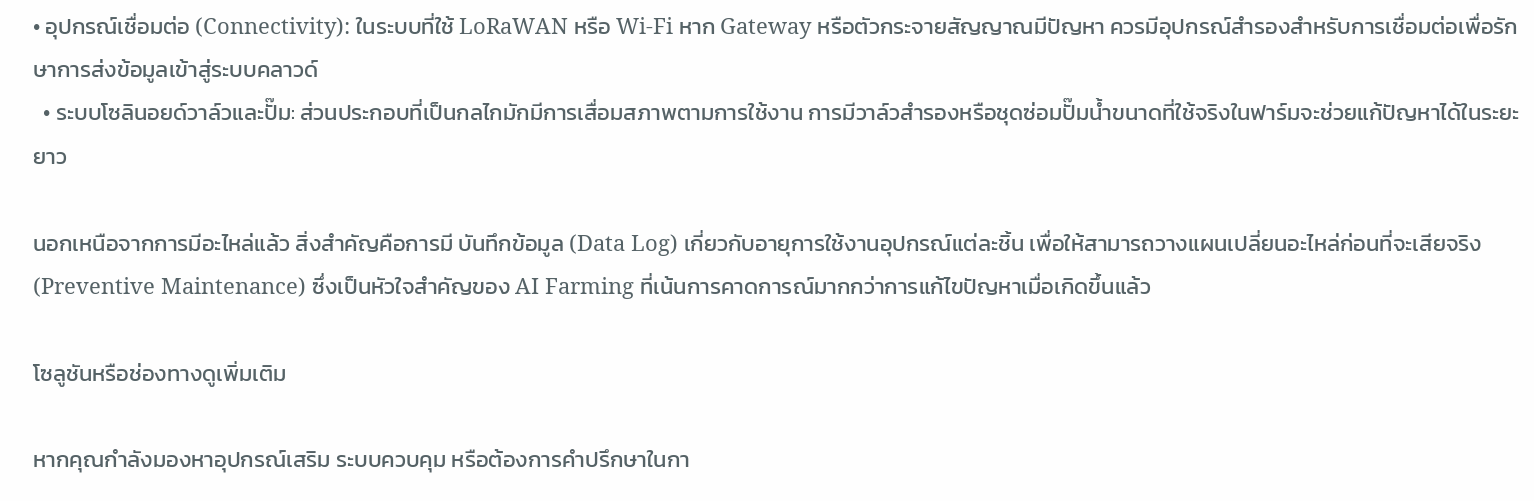• อุปกรณ์เชื่อมต่อ (Connectivity): ในระบบที่ใช้ LoRaWAN หรือ Wi-Fi หาก Gateway หรือตัวกระจายสัญญาณมีปัญหา ควรมีอุปกรณ์สำรองสำหรับการเชื่อมต่อเพื่อรักษาการส่งข้อมูลเข้าสู่ระบบคลาวด์
  • ระบบโซลินอยด์วาล์วและปั๊ม: ส่วนประกอบที่เป็นกลไกมักมีการเสื่อมสภาพตามการใช้งาน การมีวาล์วสำรองหรือชุดซ่อมปั๊มน้ำขนาดที่ใช้จริงในฟาร์มจะช่วยแก้ปัญหาได้ในระยะยาว

นอกเหนือจากการมีอะไหล่แล้ว สิ่งสำคัญคือการมี บันทึกข้อมูล (Data Log) เกี่ยวกับอายุการใช้งานอุปกรณ์แต่ละชิ้น เพื่อให้สามารถวางแผนเปลี่ยนอะไหล่ก่อนที่จะเสียจริง (Preventive Maintenance) ซึ่งเป็นหัวใจสำคัญของ AI Farming ที่เน้นการคาดการณ์มากกว่าการแก้ไขปัญหาเมื่อเกิดขึ้นแล้ว

โซลูชันหรือช่องทางดูเพิ่มเติม

หากคุณกำลังมองหาอุปกรณ์เสริม ระบบควบคุม หรือต้องการคำปรึกษาในกา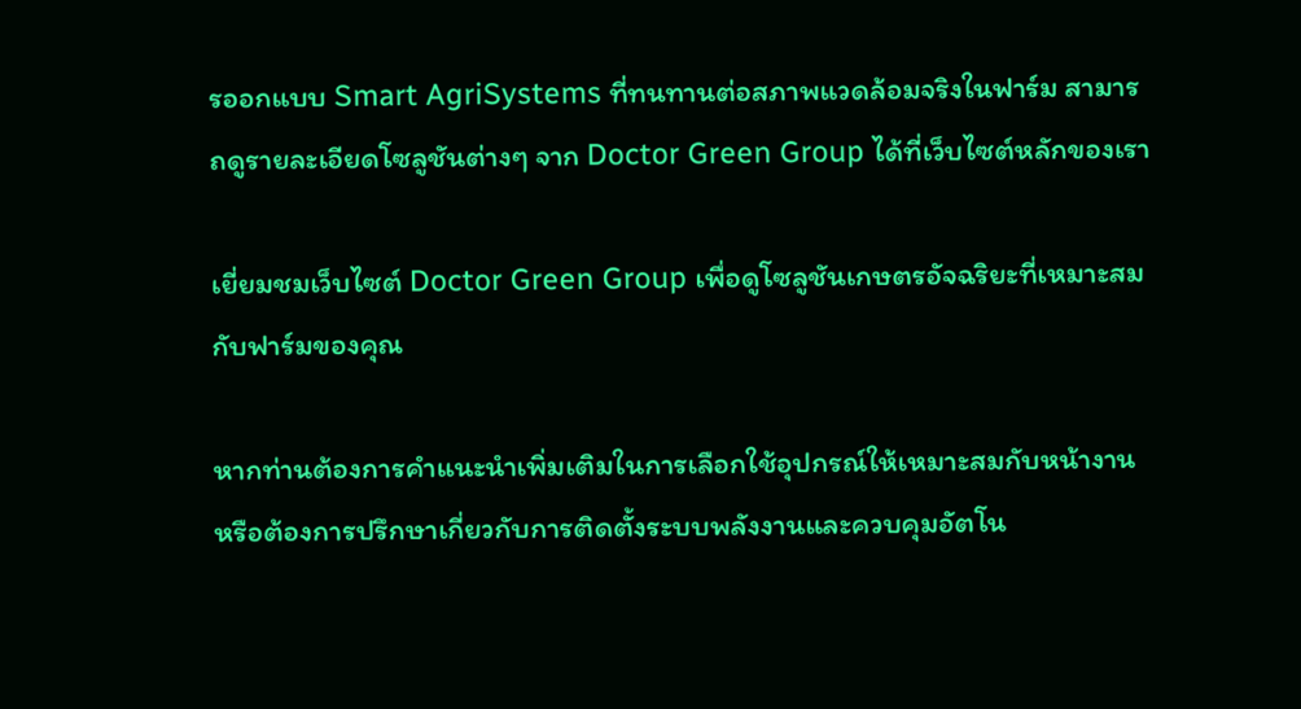รออกแบบ Smart AgriSystems ที่ทนทานต่อสภาพแวดล้อมจริงในฟาร์ม สามารถดูรายละเอียดโซลูชันต่างๆ จาก Doctor Green Group ได้ที่เว็บไซต์หลักของเรา

เยี่ยมชมเว็บไซต์ Doctor Green Group เพื่อดูโซลูชันเกษตรอัจฉริยะที่เหมาะสมกับฟาร์มของคุณ

หากท่านต้องการคำแนะนำเพิ่มเติมในการเลือกใช้อุปกรณ์ให้เหมาะสมกับหน้างาน หรือต้องการปรึกษาเกี่ยวกับการติดตั้งระบบพลังงานและควบคุมอัตโน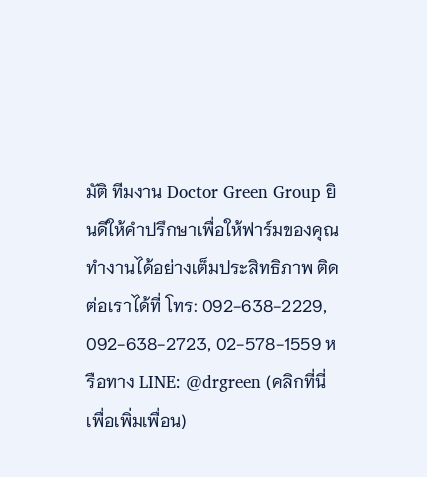มัติ ทีมงาน Doctor Green Group ยินดีให้คำปรึกษาเพื่อให้ฟาร์มของคุณทำงานได้อย่างเต็มประสิทธิภาพ ติดต่อเราได้ที่ โทร: 092-638-2229, 092-638-2723, 02-578-1559 หรือทาง LINE: @drgreen (คลิกที่นี่เพื่อเพิ่มเพื่อน)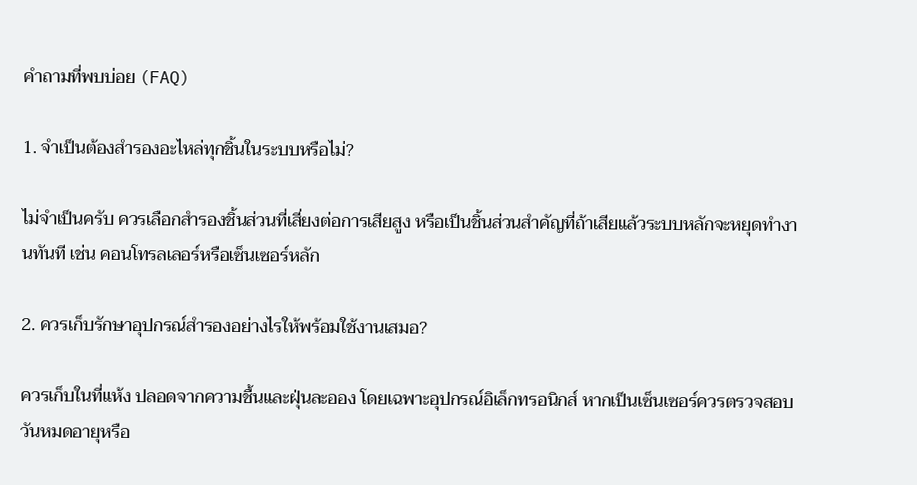คำถามที่พบบ่อย (FAQ)

1. จำเป็นต้องสำรองอะไหล่ทุกชิ้นในระบบหรือไม่?

ไม่จำเป็นครับ ควรเลือกสำรองชิ้นส่วนที่เสี่ยงต่อการเสียสูง หรือเป็นชิ้นส่วนสำคัญที่ถ้าเสียแล้วระบบหลักจะหยุดทำงานทันที เช่น คอนโทรลเลอร์หรือเซ็นเซอร์หลัก

2. ควรเก็บรักษาอุปกรณ์สำรองอย่างไรให้พร้อมใช้งานเสมอ?

ควรเก็บในที่แห้ง ปลอดจากความชื้นและฝุ่นละออง โดยเฉพาะอุปกรณ์อิเล็กทรอนิกส์ หากเป็นเซ็นเซอร์ควรตรวจสอบวันหมดอายุหรือ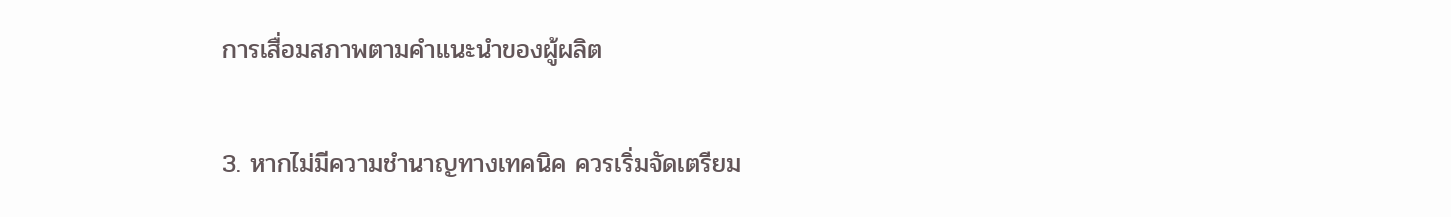การเสื่อมสภาพตามคำแนะนำของผู้ผลิต

3. หากไม่มีความชำนาญทางเทคนิค ควรเริ่มจัดเตรียม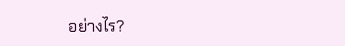อย่างไร?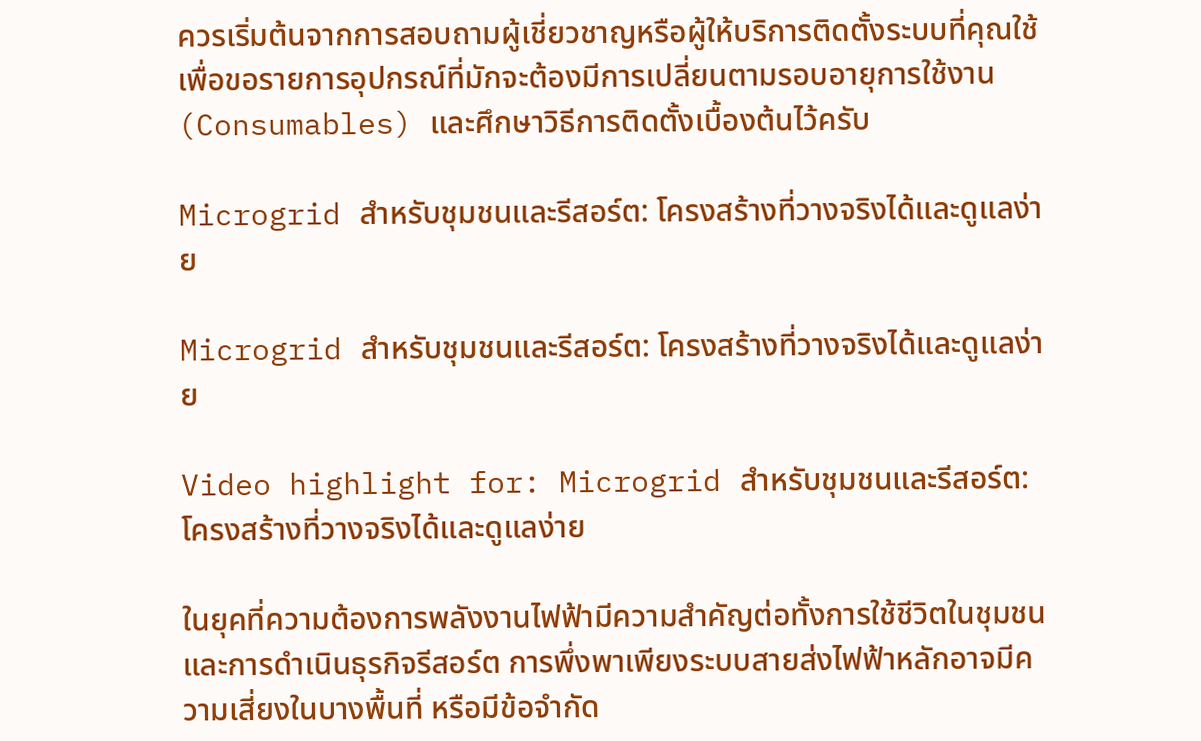ควรเริ่มต้นจากการสอบถามผู้เชี่ยวชาญหรือผู้ให้บริการติดตั้งระบบที่คุณใช้ เพื่อขอรายการอุปกรณ์ที่มักจะต้องมีการเปลี่ยนตามรอบอายุการใช้งาน (Consumables) และศึกษาวิธีการติดตั้งเบื้องต้นไว้ครับ

Microgrid สำหรับชุมชนและรีสอร์ต: โครงสร้างที่วางจริงได้และดูแลง่าย

Microgrid สำหรับชุมชนและรีสอร์ต: โครงสร้างที่วางจริงได้และดูแลง่าย

Video highlight for: Microgrid สำหรับชุมชนและรีสอร์ต: โครงสร้างที่วางจริงได้และดูแลง่าย

ในยุคที่ความต้องการพลังงานไฟฟ้ามีความสำคัญต่อทั้งการใช้ชีวิตในชุมชนและการดำเนินธุรกิจรีสอร์ต การพึ่งพาเพียงระบบสายส่งไฟฟ้าหลักอาจมีความเสี่ยงในบางพื้นที่ หรือมีข้อจำกัด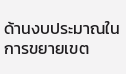ด้านงบประมาณในการขยายเขต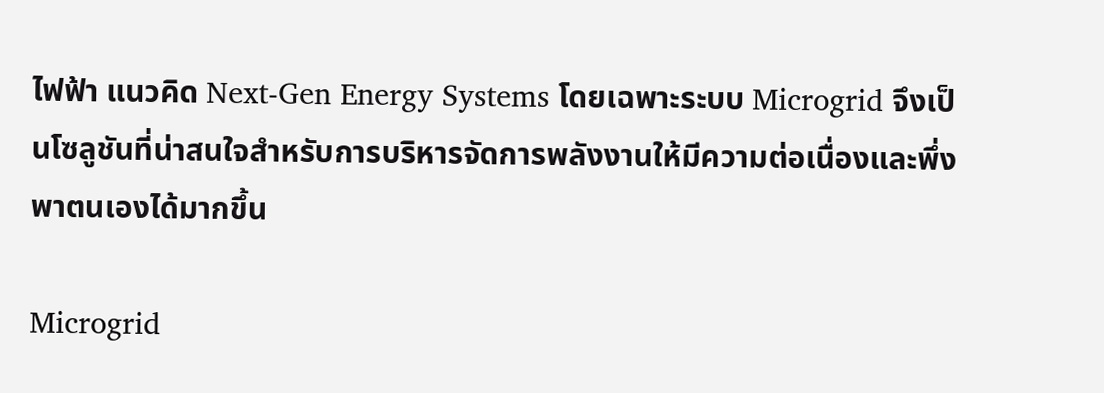ไฟฟ้า แนวคิด Next-Gen Energy Systems โดยเฉพาะระบบ Microgrid จึงเป็นโซลูชันที่น่าสนใจสำหรับการบริหารจัดการพลังงานให้มีความต่อเนื่องและพึ่งพาตนเองได้มากขึ้น

Microgrid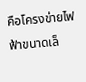คือโครงข่ายไฟฟ้าขนาดเล็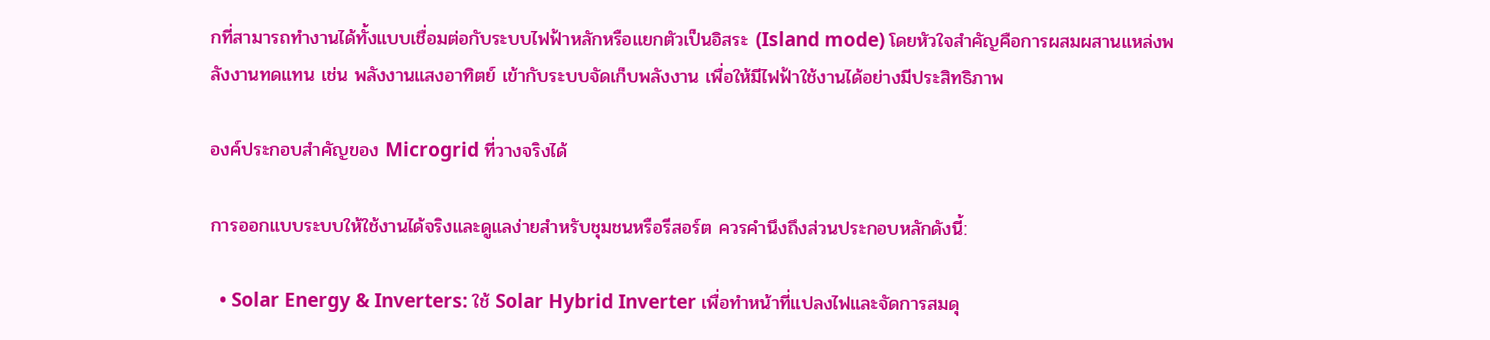กที่สามารถทำงานได้ทั้งแบบเชื่อมต่อกับระบบไฟฟ้าหลักหรือแยกตัวเป็นอิสระ (Island mode) โดยหัวใจสำคัญคือการผสมผสานแหล่งพลังงานทดแทน เช่น พลังงานแสงอาทิตย์ เข้ากับระบบจัดเก็บพลังงาน เพื่อให้มีไฟฟ้าใช้งานได้อย่างมีประสิทธิภาพ

องค์ประกอบสำคัญของ Microgrid ที่วางจริงได้

การออกแบบระบบให้ใช้งานได้จริงและดูแลง่ายสำหรับชุมชนหรือรีสอร์ต ควรคำนึงถึงส่วนประกอบหลักดังนี้:

  • Solar Energy & Inverters: ใช้ Solar Hybrid Inverter เพื่อทำหน้าที่แปลงไฟและจัดการสมดุ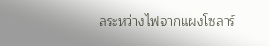ลระหว่างไฟจากแผงโซลาร์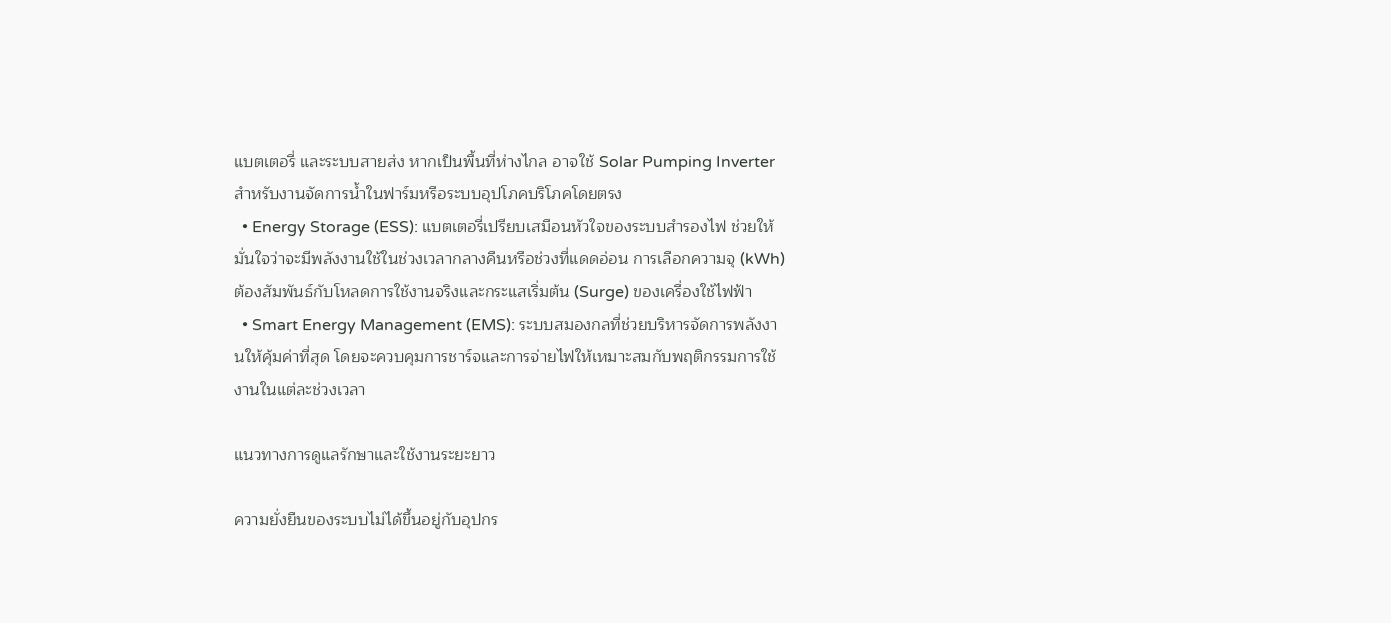แบตเตอรี่ และระบบสายส่ง หากเป็นพื้นที่ห่างไกล อาจใช้ Solar Pumping Inverter สำหรับงานจัดการน้ำในฟาร์มหรือระบบอุปโภคบริโภคโดยตรง
  • Energy Storage (ESS): แบตเตอรี่เปรียบเสมือนหัวใจของระบบสำรองไฟ ช่วยให้มั่นใจว่าจะมีพลังงานใช้ในช่วงเวลากลางคืนหรือช่วงที่แดดอ่อน การเลือกความจุ (kWh) ต้องสัมพันธ์กับโหลดการใช้งานจริงและกระแสเริ่มต้น (Surge) ของเครื่องใช้ไฟฟ้า
  • Smart Energy Management (EMS): ระบบสมองกลที่ช่วยบริหารจัดการพลังงานให้คุ้มค่าที่สุด โดยจะควบคุมการชาร์จและการจ่ายไฟให้เหมาะสมกับพฤติกรรมการใช้งานในแต่ละช่วงเวลา

แนวทางการดูแลรักษาและใช้งานระยะยาว

ความยั่งยืนของระบบไม่ได้ขึ้นอยู่กับอุปกร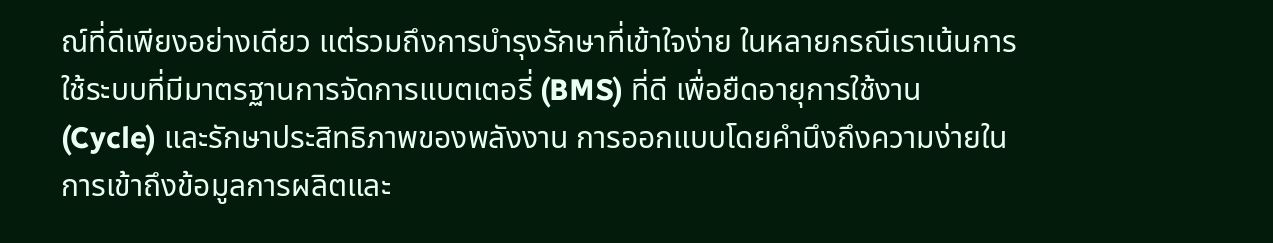ณ์ที่ดีเพียงอย่างเดียว แต่รวมถึงการบำรุงรักษาที่เข้าใจง่าย ในหลายกรณีเราเน้นการใช้ระบบที่มีมาตรฐานการจัดการแบตเตอรี่ (BMS) ที่ดี เพื่อยืดอายุการใช้งาน (Cycle) และรักษาประสิทธิภาพของพลังงาน การออกแบบโดยคำนึงถึงความง่ายในการเข้าถึงข้อมูลการผลิตและ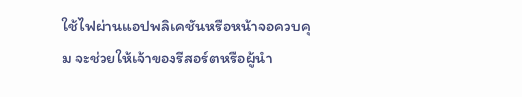ใช้ไฟผ่านแอปพลิเคชันหรือหน้าจอควบคุม จะช่วยให้เจ้าของรีสอร์ตหรือผู้นำ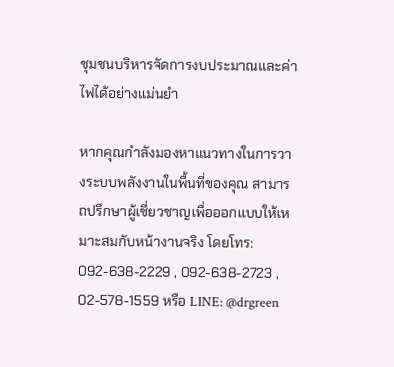ชุมชนบริหารจัดการงบประมาณและค่าไฟได้อย่างแม่นยำ

หากคุณกำลังมองหาแนวทางในการวางระบบพลังงานในพื้นที่ของคุณ สามารถปรึกษาผู้เชี่ยวชาญเพื่อออกแบบให้เหมาะสมกับหน้างานจริง โดยโทร: 092-638-2229 , 092-638-2723 , 02-578-1559 หรือ LINE: @drgreen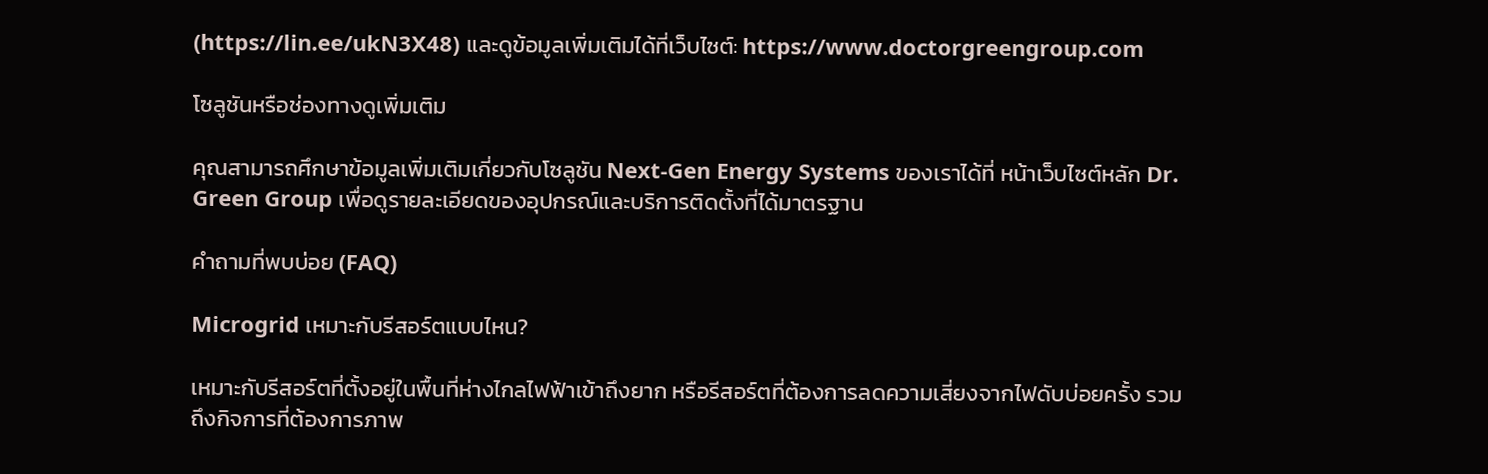(https://lin.ee/ukN3X48) และดูข้อมูลเพิ่มเติมได้ที่เว็บไซต์: https://www.doctorgreengroup.com

โซลูชันหรือช่องทางดูเพิ่มเติม

คุณสามารถศึกษาข้อมูลเพิ่มเติมเกี่ยวกับโซลูชัน Next-Gen Energy Systems ของเราได้ที่ หน้าเว็บไซต์หลัก Dr. Green Group เพื่อดูรายละเอียดของอุปกรณ์และบริการติดตั้งที่ได้มาตรฐาน

คำถามที่พบบ่อย (FAQ)

Microgrid เหมาะกับรีสอร์ตแบบไหน?

เหมาะกับรีสอร์ตที่ตั้งอยู่ในพื้นที่ห่างไกลไฟฟ้าเข้าถึงยาก หรือรีสอร์ตที่ต้องการลดความเสี่ยงจากไฟดับบ่อยครั้ง รวมถึงกิจการที่ต้องการภาพ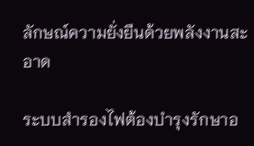ลักษณ์ความยั่งยืนด้วยพลังงานสะอาด

ระบบสำรองไฟต้องบำรุงรักษาอ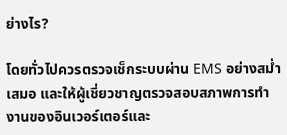ย่างไร?

โดยทั่วไปควรตรวจเช็กระบบผ่าน EMS อย่างสม่ำเสมอ และให้ผู้เชี่ยวชาญตรวจสอบสภาพการทำงานของอินเวอร์เตอร์และ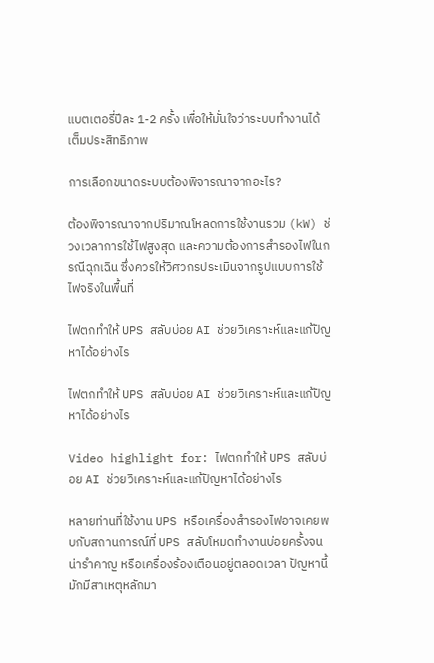แบตเตอรี่ปีละ 1-2 ครั้ง เพื่อให้มั่นใจว่าระบบทำงานได้เต็มประสิทธิภาพ

การเลือกขนาดระบบต้องพิจารณาจากอะไร?

ต้องพิจารณาจากปริมาณโหลดการใช้งานรวม (kW) ช่วงเวลาการใช้ไฟสูงสุด และความต้องการสำรองไฟในกรณีฉุกเฉิน ซึ่งควรให้วิศวกรประเมินจากรูปแบบการใช้ไฟจริงในพื้นที่

ไฟตกทำให้ UPS สลับบ่อย AI ช่วยวิเคราะห์และแก้ปัญหาได้อย่างไร

ไฟตกทำให้ UPS สลับบ่อย AI ช่วยวิเคราะห์และแก้ปัญหาได้อย่างไร

Video highlight for: ไฟตกทำให้ UPS สลับบ่อย AI ช่วยวิเคราะห์และแก้ปัญหาได้อย่างไร

หลายท่านที่ใช้งาน UPS หรือเครื่องสำรองไฟอาจเคยพบกับสถานการณ์ที่ UPS สลับโหมดทำงานบ่อยครั้งจนน่ารำคาญ หรือเครื่องร้องเตือนอยู่ตลอดเวลา ปัญหานี้มักมีสาเหตุหลักมา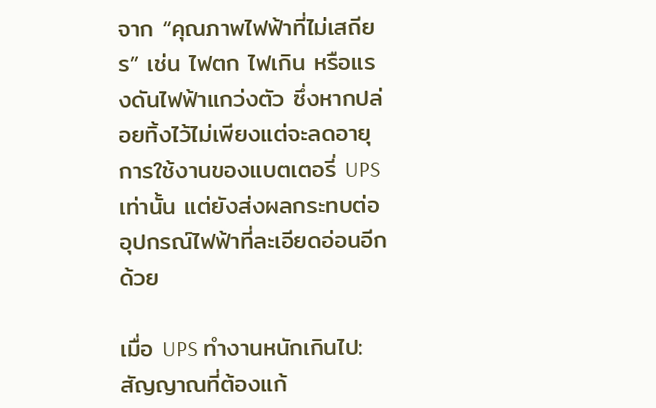จาก “คุณภาพไฟฟ้าที่ไม่เสถียร” เช่น ไฟตก ไฟเกิน หรือแรงดันไฟฟ้าแกว่งตัว ซึ่งหากปล่อยทิ้งไว้ไม่เพียงแต่จะลดอายุการใช้งานของแบตเตอรี่ UPS เท่านั้น แต่ยังส่งผลกระทบต่ออุปกรณ์ไฟฟ้าที่ละเอียดอ่อนอีกด้วย

เมื่อ UPS ทำงานหนักเกินไป: สัญญาณที่ต้องแก้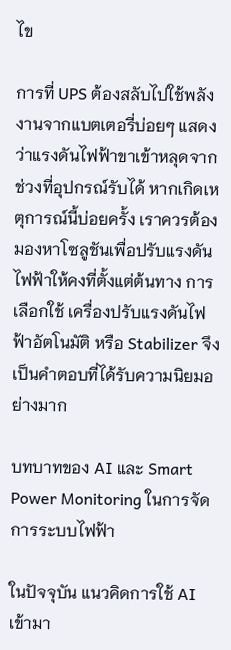ไข

การที่ UPS ต้องสลับไปใช้พลังงานจากแบตเตอรี่บ่อยๆ แสดงว่าแรงดันไฟฟ้าขาเข้าหลุดจากช่วงที่อุปกรณ์รับได้ หากเกิดเหตุการณ์นี้บ่อยครั้ง เราควรต้องมองหาโซลูชันเพื่อปรับแรงดันไฟฟ้าให้คงที่ตั้งแต่ต้นทาง การเลือกใช้ เครื่องปรับแรงดันไฟฟ้าอัตโนมัติ หรือ Stabilizer จึงเป็นคำตอบที่ได้รับความนิยมอย่างมาก

บทบาทของ AI และ Smart Power Monitoring ในการจัดการระบบไฟฟ้า

ในปัจจุบัน แนวคิดการใช้ AI เข้ามา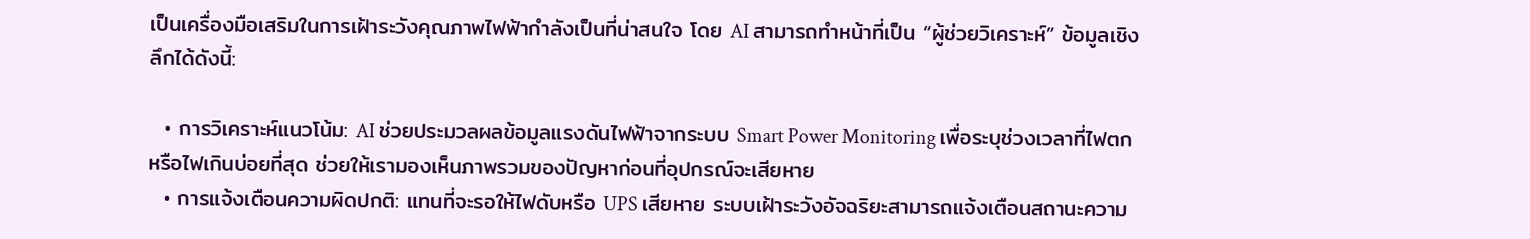เป็นเครื่องมือเสริมในการเฝ้าระวังคุณภาพไฟฟ้ากำลังเป็นที่น่าสนใจ โดย AI สามารถทำหน้าที่เป็น “ผู้ช่วยวิเคราะห์” ข้อมูลเชิงลึกได้ดังนี้:

  • การวิเคราะห์แนวโน้ม: AI ช่วยประมวลผลข้อมูลแรงดันไฟฟ้าจากระบบ Smart Power Monitoring เพื่อระบุช่วงเวลาที่ไฟตกหรือไฟเกินบ่อยที่สุด ช่วยให้เรามองเห็นภาพรวมของปัญหาก่อนที่อุปกรณ์จะเสียหาย
  • การแจ้งเตือนความผิดปกติ: แทนที่จะรอให้ไฟดับหรือ UPS เสียหาย ระบบเฝ้าระวังอัจฉริยะสามารถแจ้งเตือนสถานะความ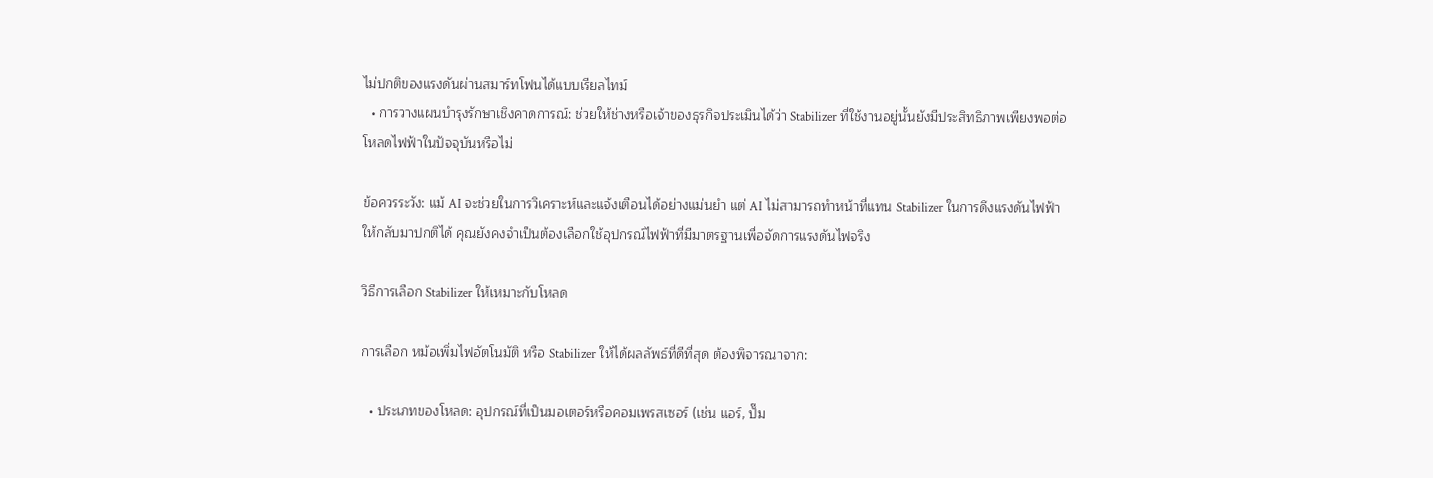ไม่ปกติของแรงดันผ่านสมาร์ทโฟนได้แบบเรียลไทม์
  • การวางแผนบำรุงรักษาเชิงคาดการณ์: ช่วยให้ช่างหรือเจ้าของธุรกิจประเมินได้ว่า Stabilizer ที่ใช้งานอยู่นั้นยังมีประสิทธิภาพเพียงพอต่อโหลดไฟฟ้าในปัจจุบันหรือไม่

ข้อควรระวัง: แม้ AI จะช่วยในการวิเคราะห์และแจ้งเตือนได้อย่างแม่นยำ แต่ AI ไม่สามารถทำหน้าที่แทน Stabilizer ในการดึงแรงดันไฟฟ้าให้กลับมาปกติได้ คุณยังคงจำเป็นต้องเลือกใช้อุปกรณ์ไฟฟ้าที่มีมาตรฐานเพื่อจัดการแรงดันไฟจริง

วิธีการเลือก Stabilizer ให้เหมาะกับโหลด

การเลือก หม้อเพิ่มไฟอัตโนมัติ หรือ Stabilizer ให้ได้ผลลัพธ์ที่ดีที่สุด ต้องพิจารณาจาก:

  • ประเภทของโหลด: อุปกรณ์ที่เป็นมอเตอร์หรือคอมเพรสเซอร์ (เช่น แอร์, ปั๊ม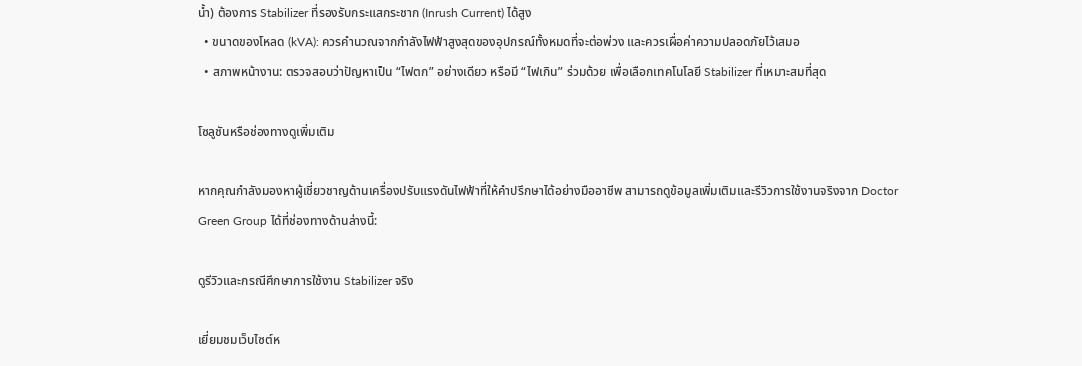น้ำ) ต้องการ Stabilizer ที่รองรับกระแสกระชาก (Inrush Current) ได้สูง
  • ขนาดของโหลด (kVA): ควรคำนวณจากกำลังไฟฟ้าสูงสุดของอุปกรณ์ทั้งหมดที่จะต่อพ่วง และควรเผื่อค่าความปลอดภัยไว้เสมอ
  • สภาพหน้างาน: ตรวจสอบว่าปัญหาเป็น “ไฟตก” อย่างเดียว หรือมี “ไฟเกิน” ร่วมด้วย เพื่อเลือกเทคโนโลยี Stabilizer ที่เหมาะสมที่สุด

โซลูชันหรือช่องทางดูเพิ่มเติม

หากคุณกำลังมองหาผู้เชี่ยวชาญด้านเครื่องปรับแรงดันไฟฟ้าที่ให้คำปรึกษาได้อย่างมืออาชีพ สามารถดูข้อมูลเพิ่มเติมและรีวิวการใช้งานจริงจาก Doctor Green Group ได้ที่ช่องทางด้านล่างนี้:

ดูรีวิวและกรณีศึกษาการใช้งาน Stabilizer จริง

เยี่ยมชมเว็บไซต์ห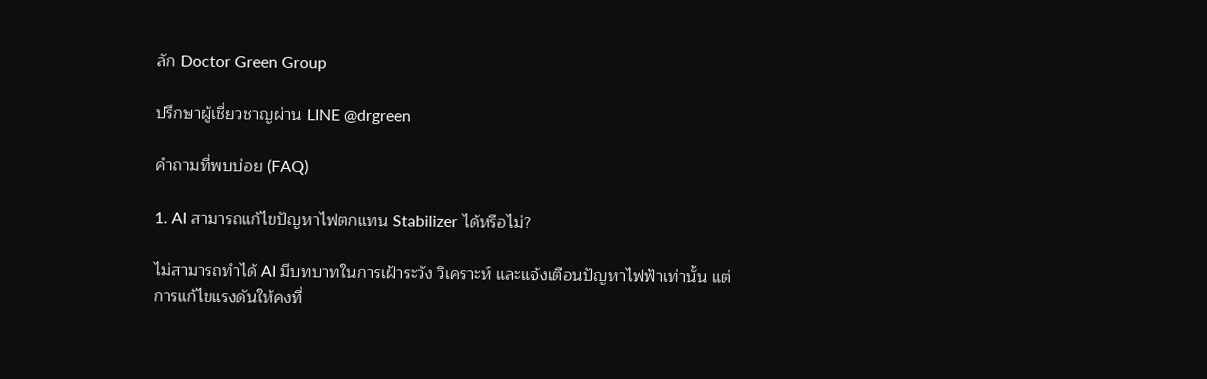ลัก Doctor Green Group

ปรึกษาผู้เชี่ยวชาญผ่าน LINE @drgreen

คำถามที่พบบ่อย (FAQ)

1. AI สามารถแก้ไขปัญหาไฟตกแทน Stabilizer ได้หรือไม่?

ไม่สามารถทำได้ AI มีบทบาทในการเฝ้าระวัง วิเคราะห์ และแจ้งเตือนปัญหาไฟฟ้าเท่านั้น แต่การแก้ไขแรงดันให้คงที่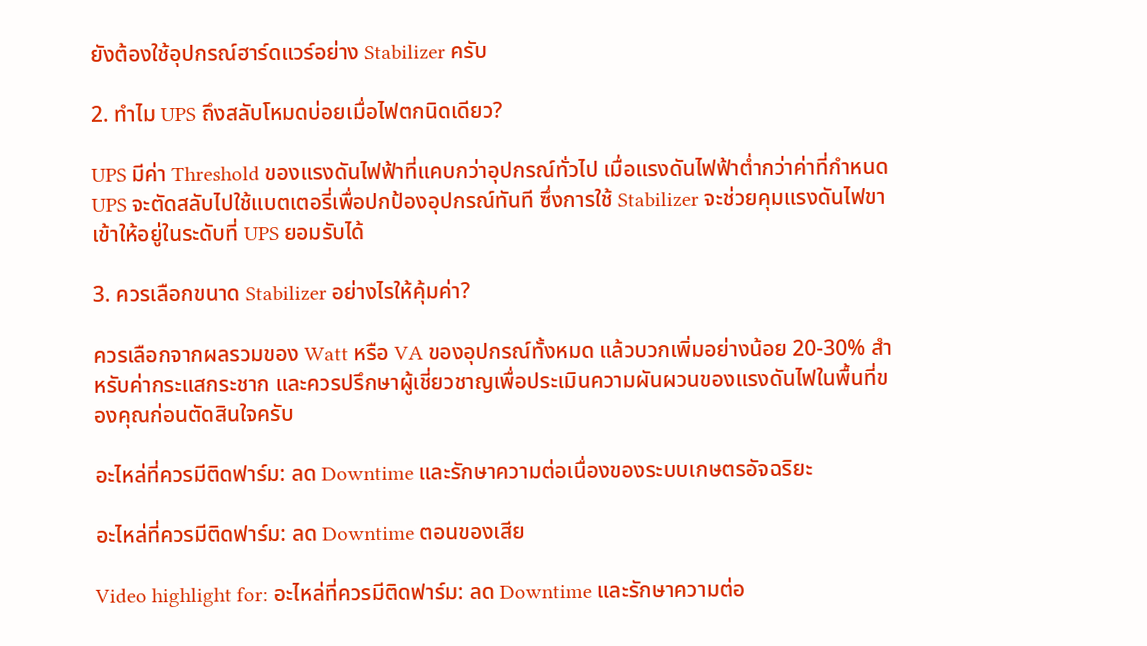ยังต้องใช้อุปกรณ์ฮาร์ดแวร์อย่าง Stabilizer ครับ

2. ทำไม UPS ถึงสลับโหมดบ่อยเมื่อไฟตกนิดเดียว?

UPS มีค่า Threshold ของแรงดันไฟฟ้าที่แคบกว่าอุปกรณ์ทั่วไป เมื่อแรงดันไฟฟ้าต่ำกว่าค่าที่กำหนด UPS จะตัดสลับไปใช้แบตเตอรี่เพื่อปกป้องอุปกรณ์ทันที ซึ่งการใช้ Stabilizer จะช่วยคุมแรงดันไฟขาเข้าให้อยู่ในระดับที่ UPS ยอมรับได้

3. ควรเลือกขนาด Stabilizer อย่างไรให้คุ้มค่า?

ควรเลือกจากผลรวมของ Watt หรือ VA ของอุปกรณ์ทั้งหมด แล้วบวกเพิ่มอย่างน้อย 20-30% สำหรับค่ากระแสกระชาก และควรปรึกษาผู้เชี่ยวชาญเพื่อประเมินความผันผวนของแรงดันไฟในพื้นที่ของคุณก่อนตัดสินใจครับ

อะไหล่ที่ควรมีติดฟาร์ม: ลด Downtime และรักษาความต่อเนื่องของระบบเกษตรอัจฉริยะ

อะไหล่ที่ควรมีติดฟาร์ม: ลด Downtime ตอนของเสีย

Video highlight for: อะไหล่ที่ควรมีติดฟาร์ม: ลด Downtime และรักษาความต่อ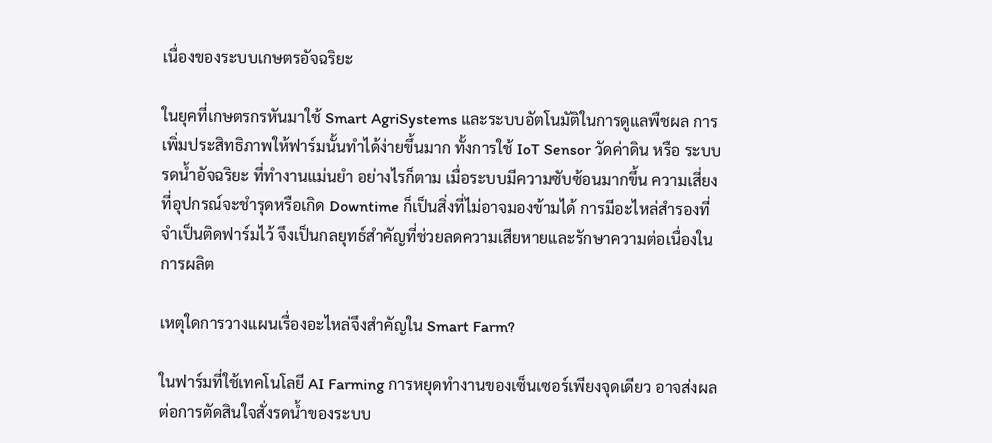เนื่องของระบบเกษตรอัจฉริยะ

ในยุคที่เกษตรกรหันมาใช้ Smart AgriSystems และระบบอัตโนมัติในการดูแลพืชผล การเพิ่มประสิทธิภาพให้ฟาร์มนั้นทำได้ง่ายขึ้นมาก ทั้งการใช้ IoT Sensor วัดค่าดิน หรือ ระบบรดน้ำอัจฉริยะ ที่ทำงานแม่นยำ อย่างไรก็ตาม เมื่อระบบมีความซับซ้อนมากขึ้น ความเสี่ยงที่อุปกรณ์จะชำรุดหรือเกิด Downtime ก็เป็นสิ่งที่ไม่อาจมองข้ามได้ การมีอะไหล่สำรองที่จำเป็นติดฟาร์มไว้ จึงเป็นกลยุทธ์สำคัญที่ช่วยลดความเสียหายและรักษาความต่อเนื่องในการผลิต

เหตุใดการวางแผนเรื่องอะไหล่จึงสำคัญใน Smart Farm?

ในฟาร์มที่ใช้เทคโนโลยี AI Farming การหยุดทำงานของเซ็นเซอร์เพียงจุดเดียว อาจส่งผลต่อการตัดสินใจสั่งรดน้ำของระบบ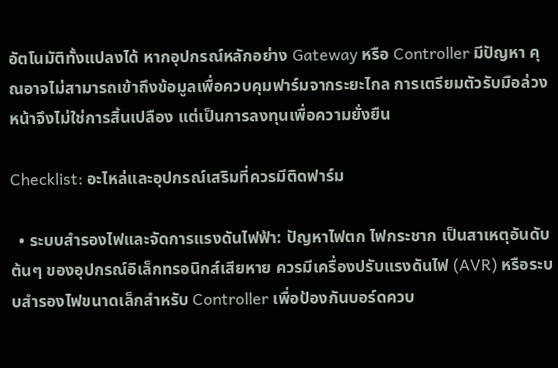อัตโนมัติทั้งแปลงได้ หากอุปกรณ์หลักอย่าง Gateway หรือ Controller มีปัญหา คุณอาจไม่สามารถเข้าถึงข้อมูลเพื่อควบคุมฟาร์มจากระยะไกล การเตรียมตัวรับมือล่วงหน้าจึงไม่ใช่การสิ้นเปลือง แต่เป็นการลงทุนเพื่อความยั่งยืน

Checklist: อะไหล่และอุปกรณ์เสริมที่ควรมีติดฟาร์ม

  • ระบบสำรองไฟและจัดการแรงดันไฟฟ้า: ปัญหาไฟตก ไฟกระชาก เป็นสาเหตุอันดับต้นๆ ของอุปกรณ์อิเล็กทรอนิกส์เสียหาย ควรมีเครื่องปรับแรงดันไฟ (AVR) หรือระบบสำรองไฟขนาดเล็กสำหรับ Controller เพื่อป้องกันบอร์ดควบ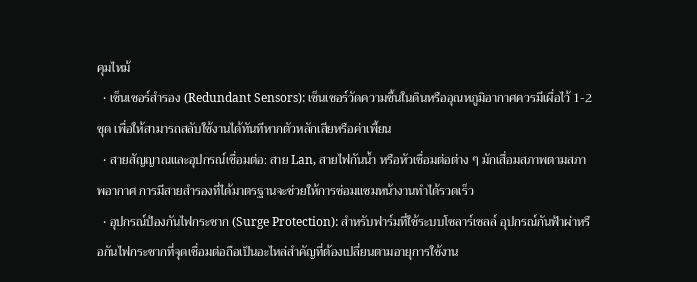คุมไหม้
  • เซ็นเซอร์สำรอง (Redundant Sensors): เซ็นเซอร์วัดความชื้นในดินหรืออุณหภูมิอากาศควรมีเผื่อไว้ 1-2 ชุด เพื่อให้สามารถสลับใช้งานได้ทันทีหากตัวหลักเสียหรือค่าเพี้ยน
  • สายสัญญาณและอุปกรณ์เชื่อมต่อ: สาย Lan, สายไฟกันน้ำ หรือหัวเชื่อมต่อต่าง ๆ มักเสื่อมสภาพตามสภาพอากาศ การมีสายสำรองที่ได้มาตรฐานจะช่วยให้การซ่อมแซมหน้างานทำได้รวดเร็ว
  • อุปกรณ์ป้องกันไฟกระชาก (Surge Protection): สำหรับฟาร์มที่ใช้ระบบโซลาร์เซลล์ อุปกรณ์กันฟ้าผ่าหรือกันไฟกระชากที่จุดเชื่อมต่อถือเป็นอะไหล่สำคัญที่ต้องเปลี่ยนตามอายุการใช้งาน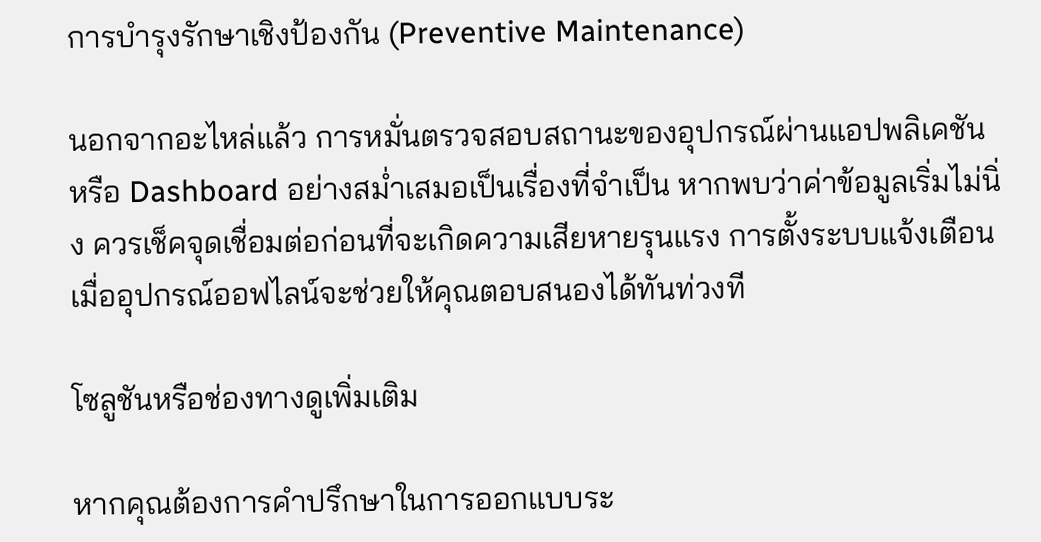การบำรุงรักษาเชิงป้องกัน (Preventive Maintenance)

นอกจากอะไหล่แล้ว การหมั่นตรวจสอบสถานะของอุปกรณ์ผ่านแอปพลิเคชันหรือ Dashboard อย่างสม่ำเสมอเป็นเรื่องที่จำเป็น หากพบว่าค่าข้อมูลเริ่มไม่นิ่ง ควรเช็คจุดเชื่อมต่อก่อนที่จะเกิดความเสียหายรุนแรง การตั้งระบบแจ้งเตือนเมื่ออุปกรณ์ออฟไลน์จะช่วยให้คุณตอบสนองได้ทันท่วงที

โซลูชันหรือช่องทางดูเพิ่มเติม

หากคุณต้องการคำปรึกษาในการออกแบบระ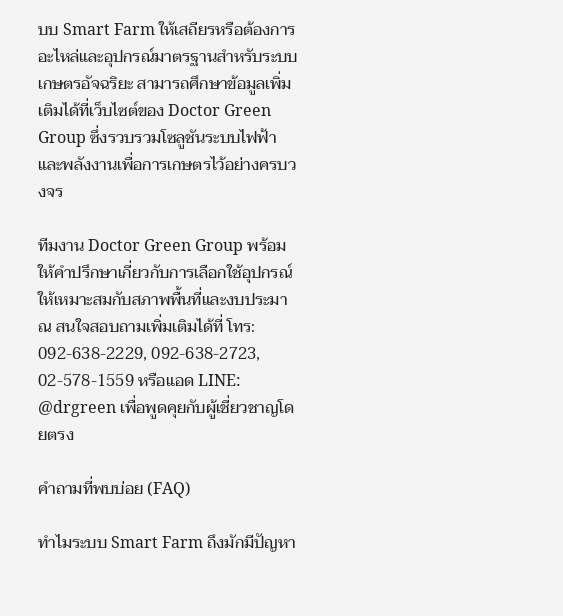บบ Smart Farm ให้เสถียรหรือต้องการอะไหล่และอุปกรณ์มาตรฐานสำหรับระบบเกษตรอัจฉริยะ สามารถศึกษาข้อมูลเพิ่มเติมได้ที่เว็บไซต์ของ Doctor Green Group ซึ่งรวบรวมโซลูชันระบบไฟฟ้าและพลังงานเพื่อการเกษตรไว้อย่างครบวงจร

ทีมงาน Doctor Green Group พร้อมให้คำปรึกษาเกี่ยวกับการเลือกใช้อุปกรณ์ให้เหมาะสมกับสภาพพื้นที่และงบประมาณ สนใจสอบถามเพิ่มเติมได้ที่ โทร: 092-638-2229, 092-638-2723, 02-578-1559 หรือแอด LINE: @drgreen เพื่อพูดคุยกับผู้เชี่ยวชาญโดยตรง

คำถามที่พบบ่อย (FAQ)

ทำไมระบบ Smart Farm ถึงมักมีปัญหา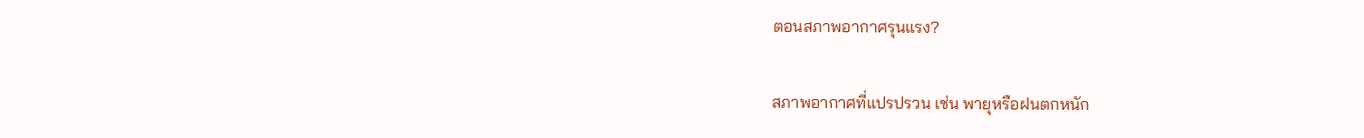ตอนสภาพอากาศรุนแรง?

สภาพอากาศที่แปรปรวน เช่น พายุหรือฝนตกหนัก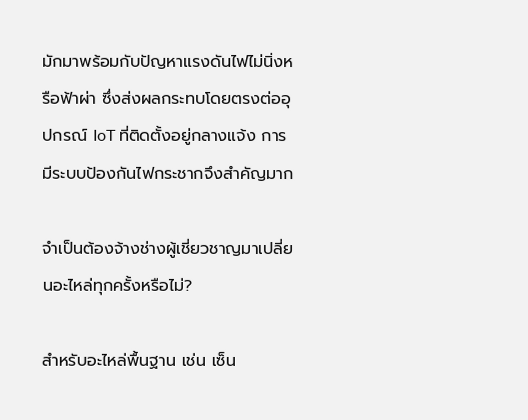มักมาพร้อมกับปัญหาแรงดันไฟไม่นิ่งหรือฟ้าผ่า ซึ่งส่งผลกระทบโดยตรงต่ออุปกรณ์ IoT ที่ติดตั้งอยู่กลางแจ้ง การมีระบบป้องกันไฟกระชากจึงสำคัญมาก

จำเป็นต้องจ้างช่างผู้เชี่ยวชาญมาเปลี่ยนอะไหล่ทุกครั้งหรือไม่?

สำหรับอะไหล่พื้นฐาน เช่น เซ็น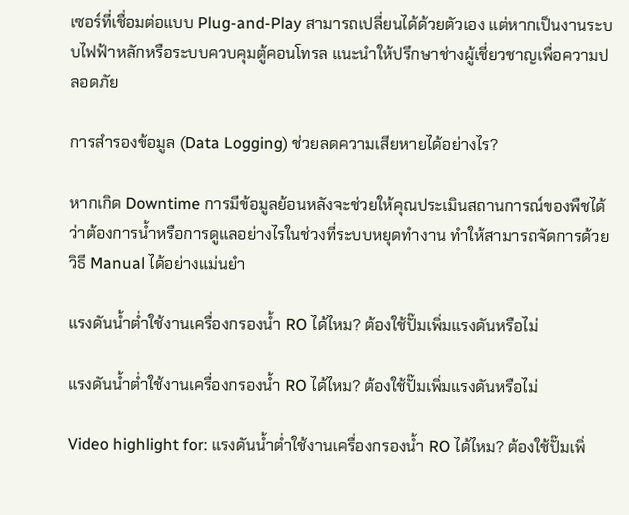เซอร์ที่เชื่อมต่อแบบ Plug-and-Play สามารถเปลี่ยนได้ด้วยตัวเอง แต่หากเป็นงานระบบไฟฟ้าหลักหรือระบบควบคุมตู้คอนโทรล แนะนำให้ปรึกษาช่างผู้เชี่ยวชาญเพื่อความปลอดภัย

การสำรองข้อมูล (Data Logging) ช่วยลดความเสียหายได้อย่างไร?

หากเกิด Downtime การมีข้อมูลย้อนหลังจะช่วยให้คุณประเมินสถานการณ์ของพืชได้ว่าต้องการน้ำหรือการดูแลอย่างไรในช่วงที่ระบบหยุดทำงาน ทำให้สามารถจัดการด้วยวิธี Manual ได้อย่างแม่นยำ

แรงดันน้ำต่ำใช้งานเครื่องกรองน้ำ RO ได้ไหม? ต้องใช้ปั๊มเพิ่มแรงดันหรือไม่

แรงดันน้ำต่ำใช้งานเครื่องกรองน้ำ RO ได้ไหม? ต้องใช้ปั๊มเพิ่มแรงดันหรือไม่

Video highlight for: แรงดันน้ำต่ำใช้งานเครื่องกรองน้ำ RO ได้ไหม? ต้องใช้ปั๊มเพิ่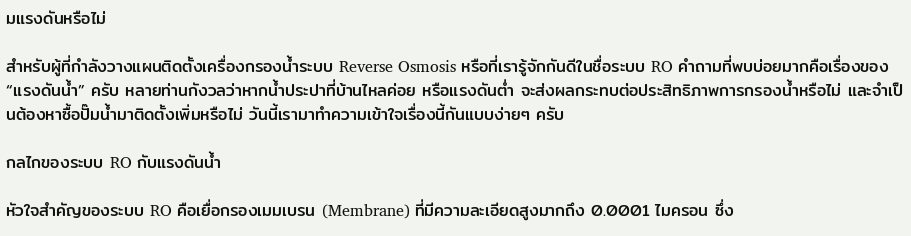มแรงดันหรือไม่

สำหรับผู้ที่กำลังวางแผนติดตั้งเครื่องกรองน้ำระบบ Reverse Osmosis หรือที่เรารู้จักกันดีในชื่อระบบ RO คำถามที่พบบ่อยมากคือเรื่องของ “แรงดันน้ำ” ครับ หลายท่านกังวลว่าหากน้ำประปาที่บ้านไหลค่อย หรือแรงดันต่ำ จะส่งผลกระทบต่อประสิทธิภาพการกรองน้ำหรือไม่ และจำเป็นต้องหาซื้อปั๊มน้ำมาติดตั้งเพิ่มหรือไม่ วันนี้เรามาทำความเข้าใจเรื่องนี้กันแบบง่ายๆ ครับ

กลไกของระบบ RO กับแรงดันน้ำ

หัวใจสำคัญของระบบ RO คือเยื่อกรองเมมเบรน (Membrane) ที่มีความละเอียดสูงมากถึง 0.0001 ไมครอน ซึ่ง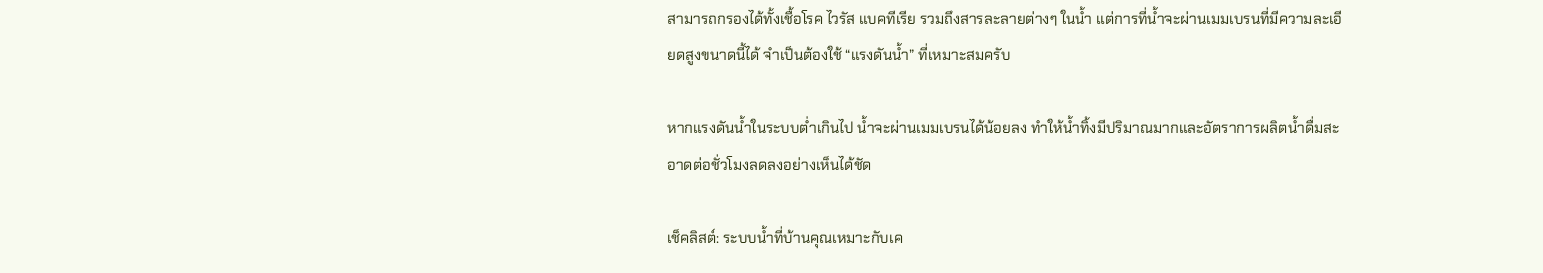สามารถกรองได้ทั้งเชื้อโรค ไวรัส แบคทีเรีย รวมถึงสารละลายต่างๆ ในน้ำ แต่การที่น้ำจะผ่านเมมเบรนที่มีความละเอียดสูงขนาดนี้ได้ จำเป็นต้องใช้ “แรงดันน้ำ” ที่เหมาะสมครับ

หากแรงดันน้ำในระบบต่ำเกินไป น้ำจะผ่านเมมเบรนได้น้อยลง ทำให้น้ำทิ้งมีปริมาณมากและอัตราการผลิตน้ำดื่มสะอาดต่อชั่วโมงลดลงอย่างเห็นได้ชัด

เช็คลิสต์: ระบบน้ำที่บ้านคุณเหมาะกับเค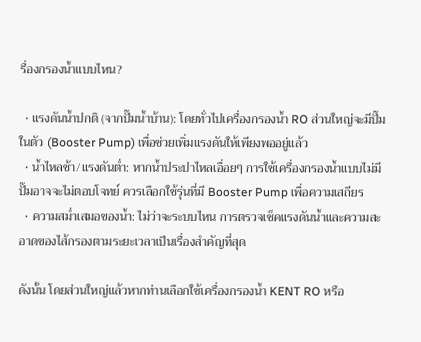รื่องกรองน้ำแบบไหน?

  • แรงดันน้ำปกติ (จากปั๊มน้ำบ้าน): โดยทั่วไปเครื่องกรองน้ำ RO ส่วนใหญ่จะมีปั๊มในตัว (Booster Pump) เพื่อช่วยเพิ่มแรงดันให้เพียงพออยู่แล้ว
  • น้ำไหลช้า/แรงดันต่ำ: หากน้ำประปาไหลเอื่อยๆ การใช้เครื่องกรองน้ำแบบไม่มีปั๊มอาจจะไม่ตอบโจทย์ ควรเลือกใช้รุ่นที่มี Booster Pump เพื่อความเสถียร
  • ความสม่ำเสมอของน้ำ: ไม่ว่าจะระบบไหน การตรวจเช็คแรงดันน้ำและความสะอาดของไส้กรองตามระยะเวลาเป็นเรื่องสำคัญที่สุด

ดังนั้น โดยส่วนใหญ่แล้วหากท่านเลือกใช้เครื่องกรองน้ำ KENT RO หรือ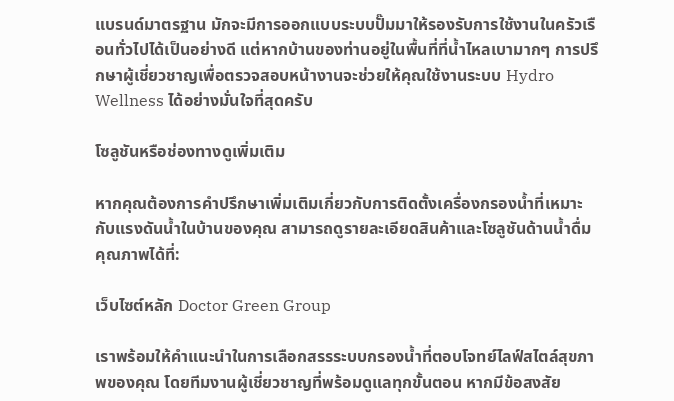แบรนด์มาตรฐาน มักจะมีการออกแบบระบบปั๊มมาให้รองรับการใช้งานในครัวเรือนทั่วไปได้เป็นอย่างดี แต่หากบ้านของท่านอยู่ในพื้นที่ที่น้ำไหลเบามากๆ การปรึกษาผู้เชี่ยวชาญเพื่อตรวจสอบหน้างานจะช่วยให้คุณใช้งานระบบ Hydro Wellness ได้อย่างมั่นใจที่สุดครับ

โซลูชันหรือช่องทางดูเพิ่มเติม

หากคุณต้องการคำปรึกษาเพิ่มเติมเกี่ยวกับการติดตั้งเครื่องกรองน้ำที่เหมาะกับแรงดันน้ำในบ้านของคุณ สามารถดูรายละเอียดสินค้าและโซลูชันด้านน้ำดื่มคุณภาพได้ที่:

เว็บไซต์หลัก Doctor Green Group

เราพร้อมให้คำแนะนำในการเลือกสรรระบบกรองน้ำที่ตอบโจทย์ไลฟ์สไตล์สุขภาพของคุณ โดยทีมงานผู้เชี่ยวชาญที่พร้อมดูแลทุกขั้นตอน หากมีข้อสงสัย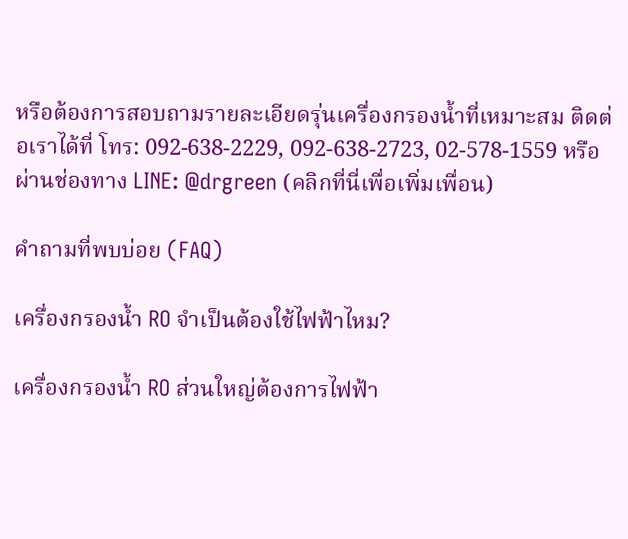หรือต้องการสอบถามรายละเอียดรุ่นเครื่องกรองน้ำที่เหมาะสม ติดต่อเราได้ที่ โทร: 092-638-2229, 092-638-2723, 02-578-1559 หรือผ่านช่องทาง LINE: @drgreen (คลิกที่นี่เพื่อเพิ่มเพื่อน)

คำถามที่พบบ่อย (FAQ)

เครื่องกรองน้ำ RO จำเป็นต้องใช้ไฟฟ้าไหม?

เครื่องกรองน้ำ RO ส่วนใหญ่ต้องการไฟฟ้า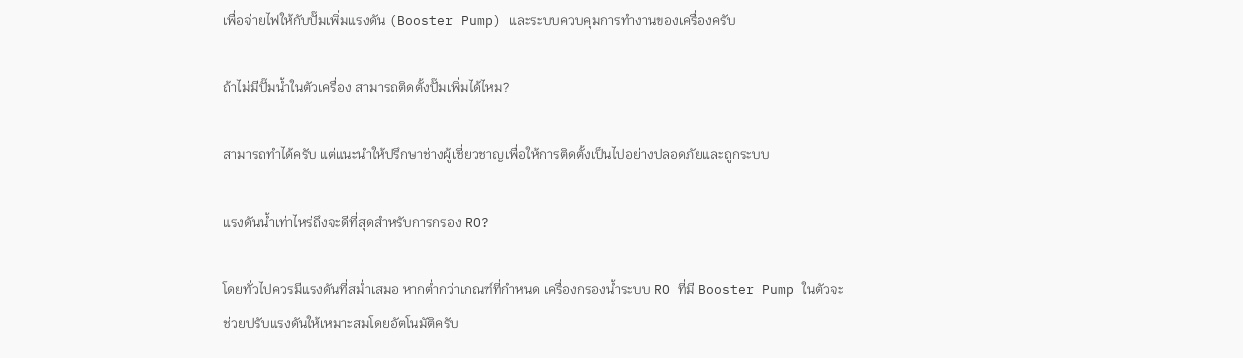เพื่อจ่ายไฟให้กับปั๊มเพิ่มแรงดัน (Booster Pump) และระบบควบคุมการทำงานของเครื่องครับ

ถ้าไม่มีปั๊มน้ำในตัวเครื่อง สามารถติดตั้งปั๊มเพิ่มได้ไหม?

สามารถทำได้ครับ แต่แนะนำให้ปรึกษาช่างผู้เชี่ยวชาญเพื่อให้การติดตั้งเป็นไปอย่างปลอดภัยและถูกระบบ

แรงดันน้ำเท่าไหร่ถึงจะดีที่สุดสำหรับการกรอง RO?

โดยทั่วไปควรมีแรงดันที่สม่ำเสมอ หากต่ำกว่าเกณฑ์ที่กำหนด เครื่องกรองน้ำระบบ RO ที่มี Booster Pump ในตัวจะช่วยปรับแรงดันให้เหมาะสมโดยอัตโนมัติครับ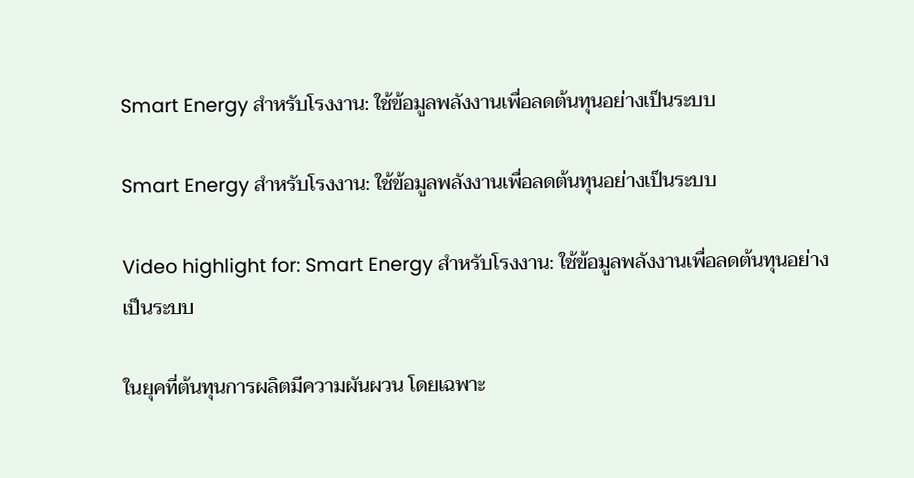Smart Energy สำหรับโรงงาน: ใช้ข้อมูลพลังงานเพื่อลดต้นทุนอย่างเป็นระบบ

Smart Energy สำหรับโรงงาน: ใช้ข้อมูลพลังงานเพื่อลดต้นทุนอย่างเป็นระบบ

Video highlight for: Smart Energy สำหรับโรงงาน: ใช้ข้อมูลพลังงานเพื่อลดต้นทุนอย่างเป็นระบบ

ในยุคที่ต้นทุนการผลิตมีความผันผวน โดยเฉพาะ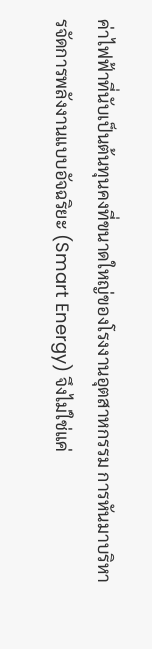ค่าไฟฟ้าที่นับเป็นต้นทุนคงที่ขนาดใหญ่ของโรงงานอุตสาหกรรม การหันมาบริหารจัดการพลังงานแบบอัจฉริยะ (Smart Energy) จึงไม่ใช่แค่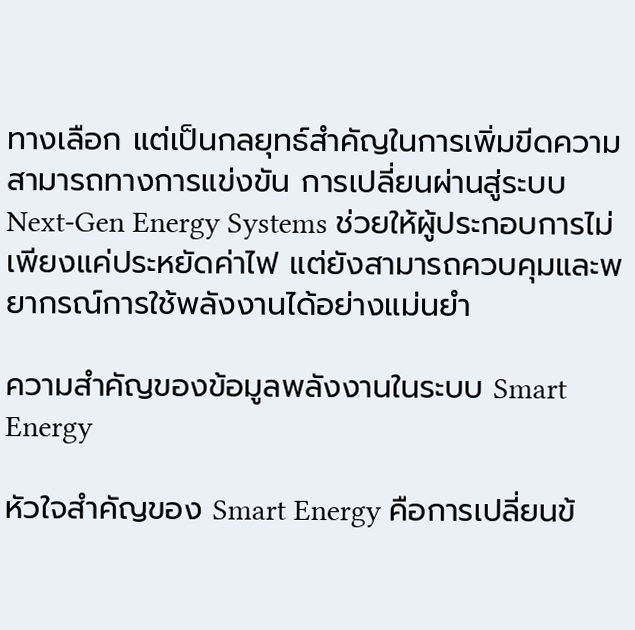ทางเลือก แต่เป็นกลยุทธ์สำคัญในการเพิ่มขีดความสามารถทางการแข่งขัน การเปลี่ยนผ่านสู่ระบบ Next-Gen Energy Systems ช่วยให้ผู้ประกอบการไม่เพียงแค่ประหยัดค่าไฟ แต่ยังสามารถควบคุมและพยากรณ์การใช้พลังงานได้อย่างแม่นยำ

ความสำคัญของข้อมูลพลังงานในระบบ Smart Energy

หัวใจสำคัญของ Smart Energy คือการเปลี่ยนข้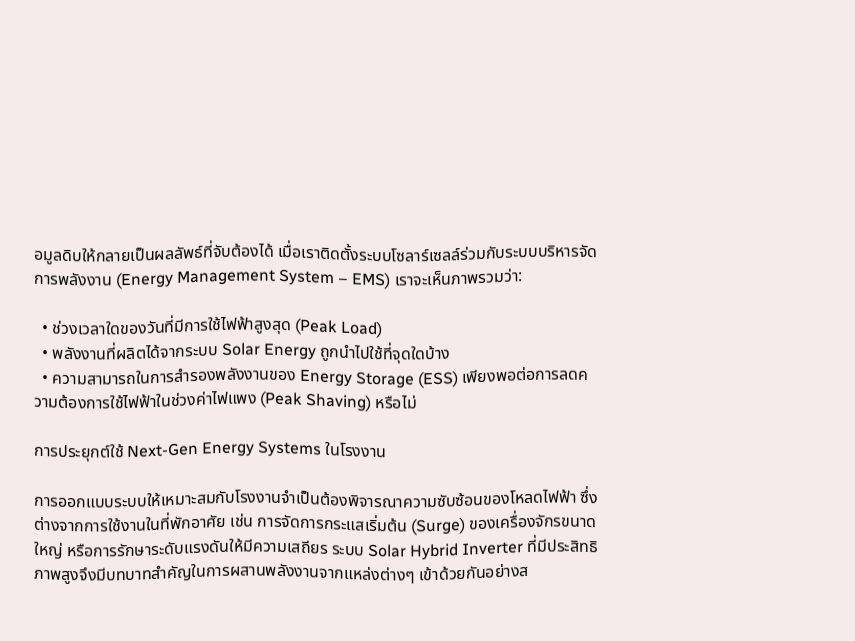อมูลดิบให้กลายเป็นผลลัพธ์ที่จับต้องได้ เมื่อเราติดตั้งระบบโซลาร์เซลล์ร่วมกับระบบบริหารจัดการพลังงาน (Energy Management System – EMS) เราจะเห็นภาพรวมว่า:

  • ช่วงเวลาใดของวันที่มีการใช้ไฟฟ้าสูงสุด (Peak Load)
  • พลังงานที่ผลิตได้จากระบบ Solar Energy ถูกนำไปใช้ที่จุดใดบ้าง
  • ความสามารถในการสำรองพลังงานของ Energy Storage (ESS) เพียงพอต่อการลดความต้องการใช้ไฟฟ้าในช่วงค่าไฟแพง (Peak Shaving) หรือไม่

การประยุกต์ใช้ Next-Gen Energy Systems ในโรงงาน

การออกแบบระบบให้เหมาะสมกับโรงงานจำเป็นต้องพิจารณาความซับซ้อนของโหลดไฟฟ้า ซึ่งต่างจากการใช้งานในที่พักอาศัย เช่น การจัดการกระแสเริ่มต้น (Surge) ของเครื่องจักรขนาดใหญ่ หรือการรักษาระดับแรงดันให้มีความเสถียร ระบบ Solar Hybrid Inverter ที่มีประสิทธิภาพสูงจึงมีบทบาทสำคัญในการผสานพลังงานจากแหล่งต่างๆ เข้าด้วยกันอย่างส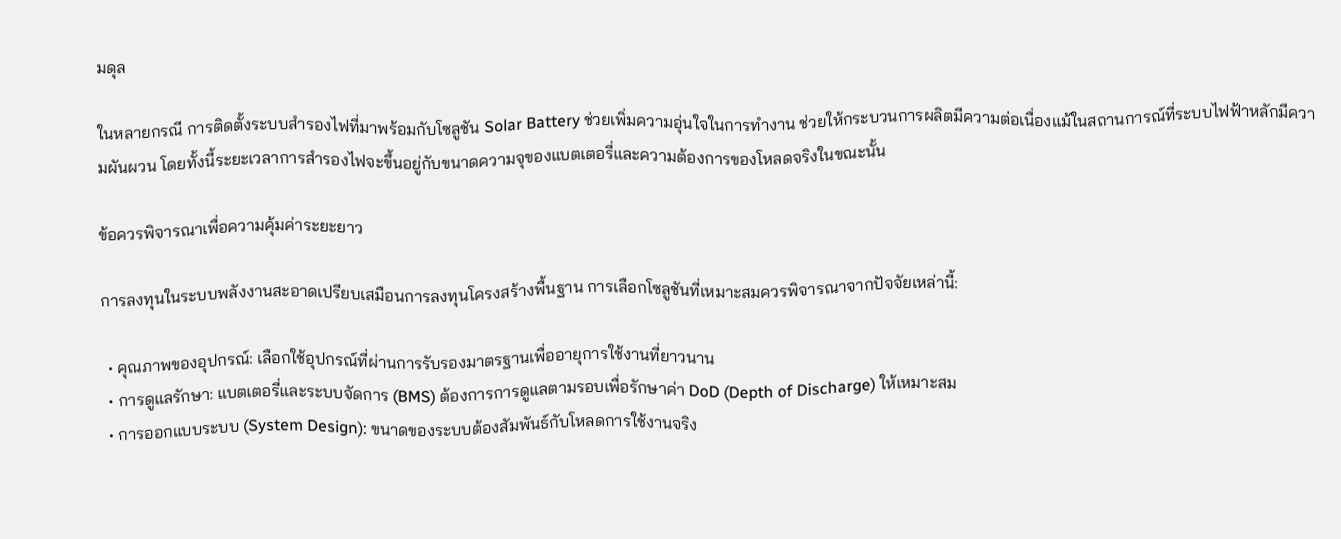มดุล

ในหลายกรณี การติดตั้งระบบสำรองไฟที่มาพร้อมกับโซลูชัน Solar Battery ช่วยเพิ่มความอุ่นใจในการทำงาน ช่วยให้กระบวนการผลิตมีความต่อเนื่องแม้ในสถานการณ์ที่ระบบไฟฟ้าหลักมีความผันผวน โดยทั้งนี้ระยะเวลาการสำรองไฟจะขึ้นอยู่กับขนาดความจุของแบตเตอรี่และความต้องการของโหลดจริงในขณะนั้น

ข้อควรพิจารณาเพื่อความคุ้มค่าระยะยาว

การลงทุนในระบบพลังงานสะอาดเปรียบเสมือนการลงทุนโครงสร้างพื้นฐาน การเลือกโซลูชันที่เหมาะสมควรพิจารณาจากปัจจัยเหล่านี้:

  • คุณภาพของอุปกรณ์: เลือกใช้อุปกรณ์ที่ผ่านการรับรองมาตรฐานเพื่ออายุการใช้งานที่ยาวนาน
  • การดูแลรักษา: แบตเตอรี่และระบบจัดการ (BMS) ต้องการการดูแลตามรอบเพื่อรักษาค่า DoD (Depth of Discharge) ให้เหมาะสม
  • การออกแบบระบบ (System Design): ขนาดของระบบต้องสัมพันธ์กับโหลดการใช้งานจริง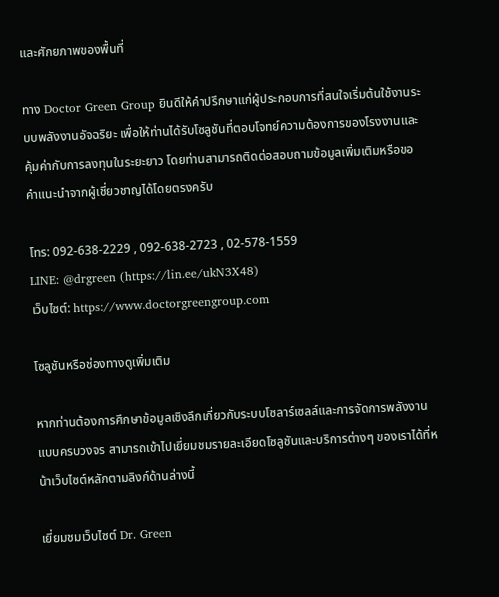และศักยภาพของพื้นที่

ทาง Doctor Green Group ยินดีให้คำปรึกษาแก่ผู้ประกอบการที่สนใจเริ่มต้นใช้งานระบบพลังงานอัจฉริยะ เพื่อให้ท่านได้รับโซลูชันที่ตอบโจทย์ความต้องการของโรงงานและคุ้มค่ากับการลงทุนในระยะยาว โดยท่านสามารถติดต่อสอบถามข้อมูลเพิ่มเติมหรือขอคำแนะนำจากผู้เชี่ยวชาญได้โดยตรงครับ

โทร: 092-638-2229 , 092-638-2723 , 02-578-1559
LINE: @drgreen (https://lin.ee/ukN3X48)
เว็บไซต์: https://www.doctorgreengroup.com

โซลูชันหรือช่องทางดูเพิ่มเติม

หากท่านต้องการศึกษาข้อมูลเชิงลึกเกี่ยวกับระบบโซลาร์เซลล์และการจัดการพลังงานแบบครบวงจร สามารถเข้าไปเยี่ยมชมรายละเอียดโซลูชันและบริการต่างๆ ของเราได้ที่หน้าเว็บไซต์หลักตามลิงก์ด้านล่างนี้

เยี่ยมชมเว็บไซต์ Dr. Green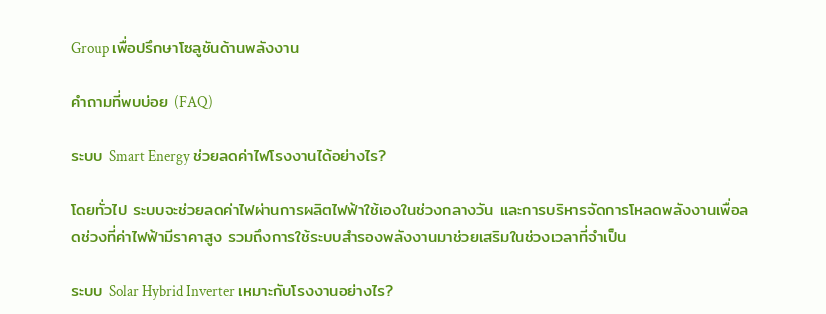Group เพื่อปรึกษาโซลูชันด้านพลังงาน

คำถามที่พบบ่อย (FAQ)

ระบบ Smart Energy ช่วยลดค่าไฟโรงงานได้อย่างไร?

โดยทั่วไป ระบบจะช่วยลดค่าไฟผ่านการผลิตไฟฟ้าใช้เองในช่วงกลางวัน และการบริหารจัดการโหลดพลังงานเพื่อลดช่วงที่ค่าไฟฟ้ามีราคาสูง รวมถึงการใช้ระบบสำรองพลังงานมาช่วยเสริมในช่วงเวลาที่จำเป็น

ระบบ Solar Hybrid Inverter เหมาะกับโรงงานอย่างไร?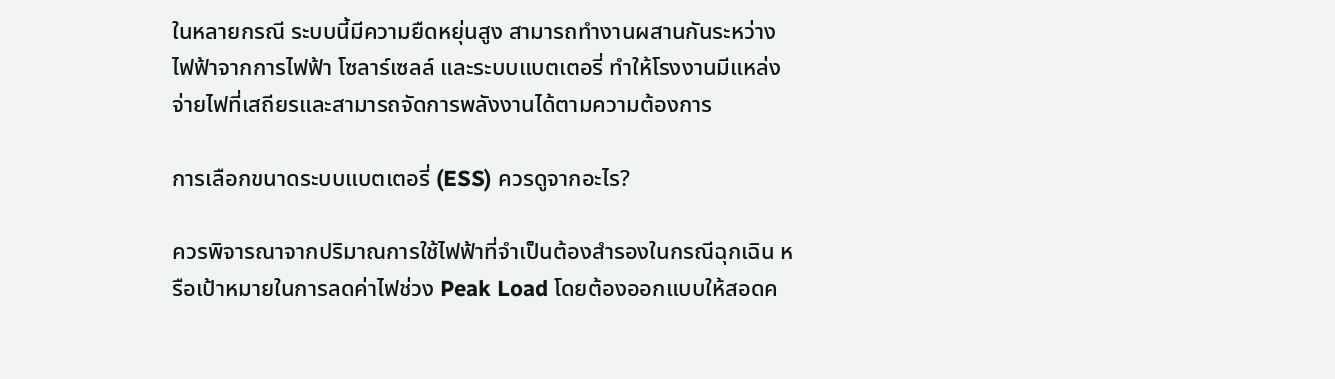ในหลายกรณี ระบบนี้มีความยืดหยุ่นสูง สามารถทำงานผสานกันระหว่างไฟฟ้าจากการไฟฟ้า โซลาร์เซลล์ และระบบแบตเตอรี่ ทำให้โรงงานมีแหล่งจ่ายไฟที่เสถียรและสามารถจัดการพลังงานได้ตามความต้องการ

การเลือกขนาดระบบแบตเตอรี่ (ESS) ควรดูจากอะไร?

ควรพิจารณาจากปริมาณการใช้ไฟฟ้าที่จำเป็นต้องสำรองในกรณีฉุกเฉิน หรือเป้าหมายในการลดค่าไฟช่วง Peak Load โดยต้องออกแบบให้สอดค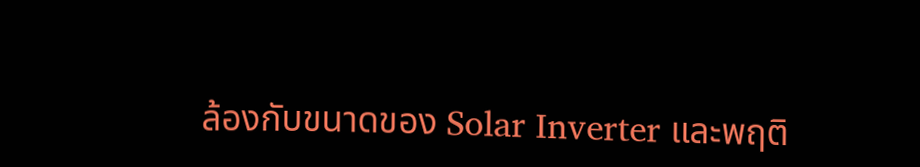ล้องกับขนาดของ Solar Inverter และพฤติ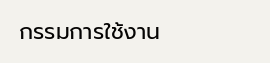กรรมการใช้งาน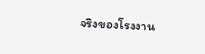จริงของโรงงาน